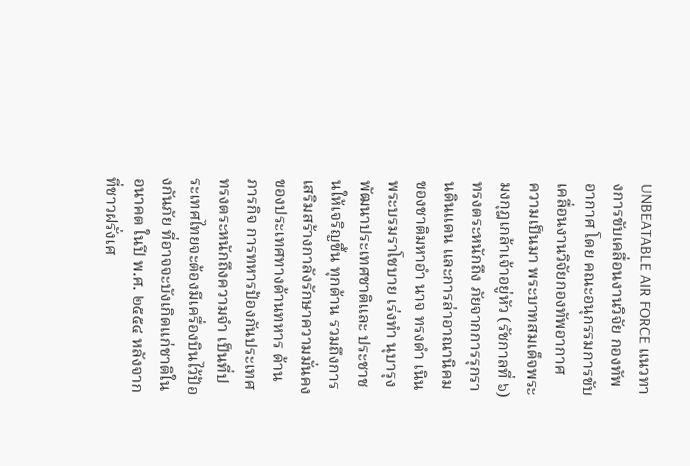UNBEATABLE AIR FORCE แนวทางการขับเคลื่อนงานวิจัย กองทัพอากาศ โดย คณะอนุกรรมการขับเคลื่อนงานวิจัยกองทัพอากาศ
ความเป็นมา พระบาทสมเด็จพระมงกุฎเกล้าเจ้าอยู่หัว (รัชกาลที่ ๖) ทรงตระหนักถึง ภัยจากการรุกรานดินแดน และการล่าอาณานิคมของชาติมหาอำ นาจ ทรงดำ เนินพระบรมราโชบาย เร่งทำ นุบารุงพัฒนาประเทศชาติและ ประชาชนให้เจริญขึ้น ทุกด้าน รวมถึงการเสริมสร้างกาลังรักษาความมั่นคงของประเทศทางด้านทหาร ด้าน ภารกิจ การทหารป้องกันประเทศ ทรงตระหนักถึงความจำ เป็นที่ประเทศไทยจะต้องมีเครื่องบินไว้ป้องกันภัย ที่อาจจะบังเกิดแก่ชาติในอนาคต ในปี พ.ศ. ๒๕๕๔ หลังจากที่ชาวฝรั่งเศ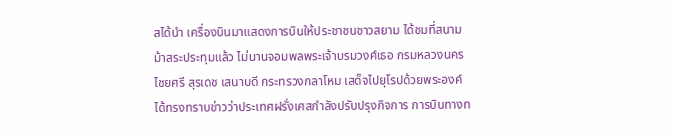สได้นํา เครื่องบินมาแสดงการบินให้ประชาชนชาวสยาม ได้ชมที่สนามม้าสระประทุมแล้ว ไม่นานจอมพลพระเจ้าบรมวงศ์เธอ กรมหลวงนครไชยศรี สุรเดช เสนาบดี กระทรวงกลาโหม เสด็จไปยุโรปด้วยพระองค์ ได้ทรงทราบข่าวว่าประเทศฝรั่งเศสกําลังปรับปรุงกิจการ การบินทางท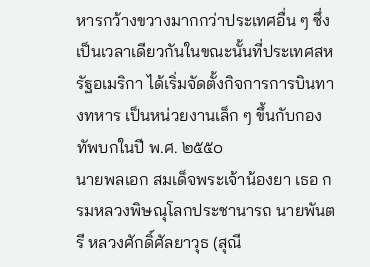หารกว้างขวางมากกว่าประเทศอื่น ๆ ซึ่งเป็นเวลาเดียวกันในขณะนั้นที่ประเทศสหรัฐอเมริกา ได้เริ่มจัดตั้งกิจการการบินทางทหาร เป็นหน่วยงานเล็ก ๆ ขึ้นกับกองทัพบกในปี พ.ศ. ๒๕๕๐
นายพลเอก สมเด็จพระเจ้าน้องยา เธอ กรมหลวงพิษณุโลกประชานารถ นายพันตรี หลวงศักดิ์ศัลยาวุธ (สุณี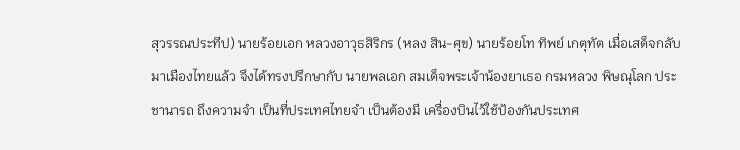สุวรรณประทีป) นายร้อยเอก หลวงอาวุธสิริกร (หลง สิน-ศุข) นายร้อยโท ทิพย์ เกตุทัต เมื่อเสด็จกลับมาเมืองไทยแล้ว จึงได้ทรงปรึกษากับ นายพลเอก สมเด็จพระเจ้าน้องยาเธอ กรมหลวง พิษณุโลก ประชานารถ ถึงความจำ เป็นที่ประเทศไทยจำ เป็นต้องมี เครื่องบินไว้ใช้ป้องกันประเทศ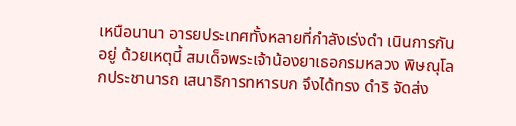เหนือนานา อารยประเทศทั้งหลายที่กําลังเร่งดำ เนินการกันอยู่ ด้วยเหตุนี้ สมเด็จพระเจ้าน้องยาเธอกรมหลวง พิษณุโลกประชานารถ เสนาธิการทหารบก จึงได้ทรง ดําริ จัดส่ง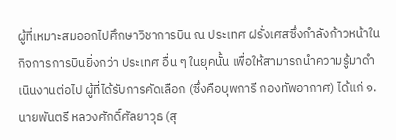ผู้ที่เหมาะสมออกไปศึกษาวิชาการบิน ณ ประเทศ ฝรั่งเศสซึ่งกําลังก้าวหน้าในกิจการการบินยิ่งกว่า ประเทศ อื่น ๆ ในยุคนั้น เพื่อให้สามารถนําความรู้มาดำ เนินงานต่อไป ผู้ที่ได้รับการคัดเลือก (ซึ่งคือบุพการี กองทัพอากาศ) ได้แก่ ๑. นายพันตรี หลวงศักดิ์ศัลยาวุธ (สุ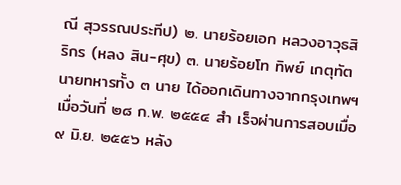ณี สุวรรณประทีป) ๒. นายร้อยเอก หลวงอาวุธสิริกร (หลง สิน-ศุข) ๓. นายร้อยโท ทิพย์ เกตุทัต นายทหารทั้ง ๓ นาย ได้ออกเดินทางจากกรุงเทพฯ เมื่อวันที่ ๒๘ ก.พ. ๒๕๕๔ สำ เร็จผ่านการสอบเมื่อ ๙ มิ.ย. ๒๕๕๖ หลัง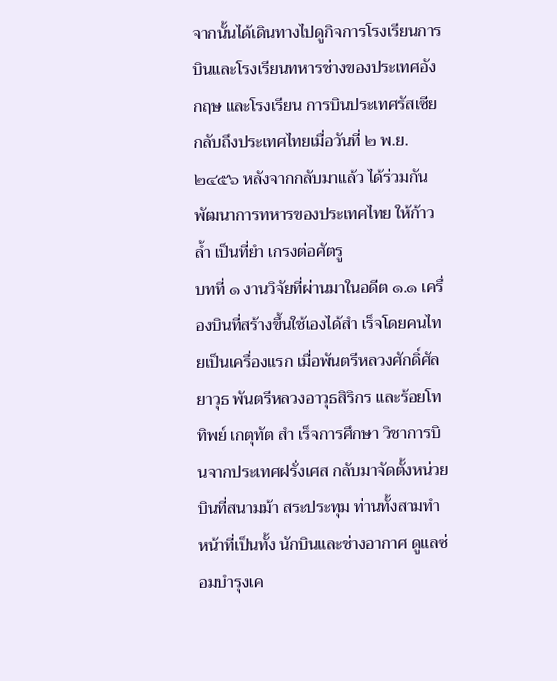จากนั้นได้เดินทางไปดูกิจการโรงเรียนการบินและโรงเรียนทหารช่างของประเทศอังกฤษ และโรงเรียน การบินประเทศรัสเซีย กลับถึงประเทศไทยเมื่อวันที่ ๒ พ.ย. ๒๔๕๖ หลังจากกลับมาแล้ว ได้ร่วมกันพัฒนาการทหารของประเทศไทย ให้ก้าวล้ำ เป็นที่ยำ เกรงต่อศัตรู
บทที่ ๑ งานวิจัยที่ผ่านมาในอดีต ๑.๑ เครื่องบินที่สร้างขึ้นใช้เองได้สำ เร็จโดยคนไทยเป็นเครื่องแรก เมื่อพันตรีหลวงศักดิ์ศัลยาวุธ พันตรีหลวงอาวุธสิริกร และร้อยโท ทิพย์ เกตุทัต สำ เร็จการศึกษา วิชาการบินจากประเทศฝรั่งเศส กลับมาจัดตั้งหน่วยบินที่สนามม้า สระประทุม ท่านทั้งสามทำ หน้าที่เป็นทั้ง นักบินและช่างอากาศ ดูแลซ่อมบํารุงเค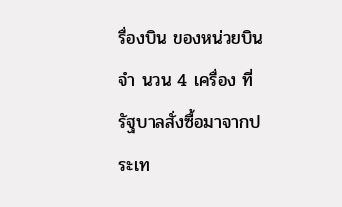รื่องบิน ของหน่วยบิน จำ นวน 4 เครื่อง ที่รัฐบาลสั่งซื้อมาจากประเท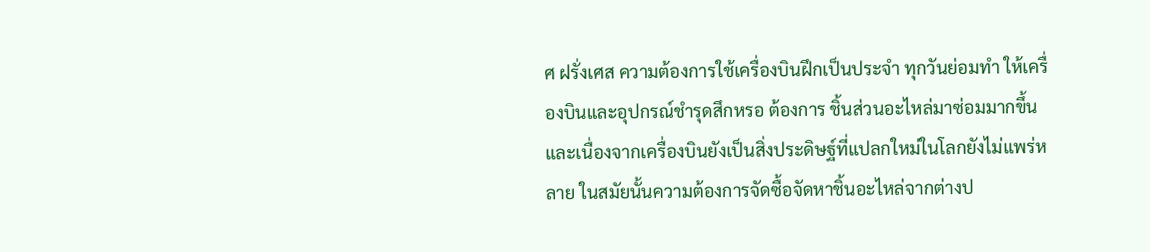ศ ฝรั่งเศส ความต้องการใช้เครื่องบินฝึกเป็นประจำ ทุกวันย่อมทำ ให้เครื่องบินและอุปกรณ์ชํารุดสึกหรอ ต้องการ ชิ้นส่วนอะไหล่มาซ่อมมากขึ้นและเนื่องจากเครื่องบินยังเป็นสิ่งประดิษฐ์ที่แปลกใหม่ในโลกยังไม่แพร่หลาย ในสมัยนั้นความต้องการจัดซื้อจัดหาชิ้นอะไหล่จากต่างป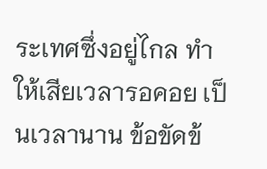ระเทศซึ่งอยู่ไกล ทำ ให้เสียเวลารอคอย เป็นเวลานาน ข้อขัดข้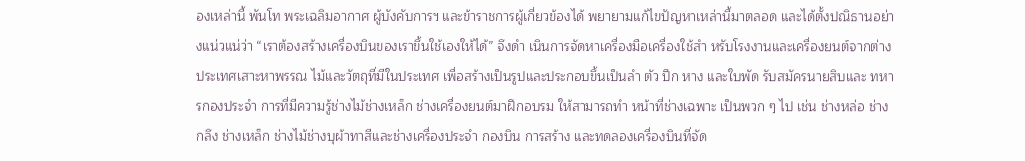องเหล่านี้ พันโท พระเฉลิมอากาศ ผู้บังคับการฯ และข้าราชการผู้เกี่ยวข้องได้ พยายามแก้ไขปัญหาเหล่านี้มาตลอด และได้ตั้งปณิธานอย่างแน่วแน่ว่า “เราต้องสร้างเครื่องบินของเราขึ้นใช้เองให้ได้” จึงดำ เนินการจัดหาเครื่องมือเครื่องใช้สำ หรับโรงงานและเครื่องยนต์จากต่างประเทศเสาะหาพรรณ ไม้และวัตถุที่มีในประเทศ เพื่อสร้างเป็นรูปและประกอบขึ้นเป็นลำ ตัว ปีก หาง และใบพัด รับสมัครนายสิบและ ทหารกองประจำ การที่มีความรู้ช่างไม้ช่างเหล็ก ช่างเครื่องยนต์มาฝึกอบรม ให้สามารถทำ หน้าที่ช่างเฉพาะ เป็นพวก ๆ ไป เช่น ช่างหล่อ ช่างกลึง ช่างเหล็ก ช่างไม้ช่างบุผ้าทาสีและช่างเครื่องประจำ กองบิน การสร้าง และทดลองเครื่องบินที่จัด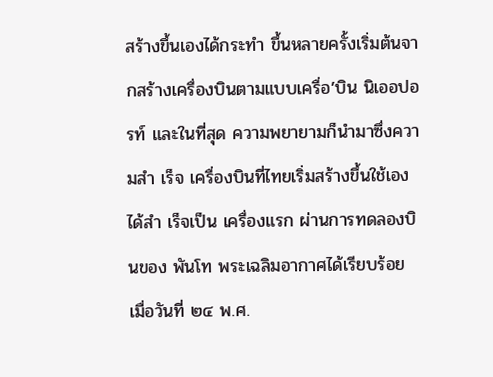สร้างขึ้นเองได้กระทำ ขึ้นหลายครั้งเริ่มต้นจากสร้างเครื่องบินตามแบบเครื่อ’บิน นิเออปอรท์ และในที่สุด ความพยายามก็นํามาซึ่งความสำ เร็จ เครื่องบินที่ไทยเริ่มสร้างขึ้นใช้เอง ได้สำ เร็จเป็น เครื่องแรก ผ่านการทดลองบินของ พันโท พระเฉลิมอากาศได้เรียบร้อย เมื่อวันที่ ๒๔ พ.ศ.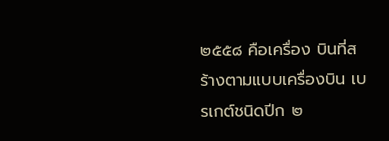๒๕๕๘ คือเครื่อง บินที่สร้างตามแบบเครื่องบิน เบรเกต์ชนิดปีก ๒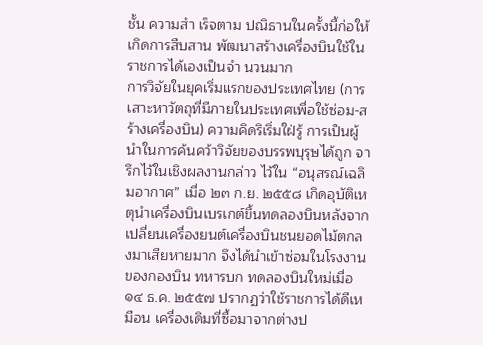ชั้น ความสำ เร็จตาม ปณิธานในครั้งนี้ก่อให้เกิดการสืบสาน พัฒนาสร้างเครื่องบินใช้ในราชการได้เองเป็นจำ นวนมาก
การวิจัยในยุคเริ่มแรกของประเทศไทย (การเสาะหาวัตถุที่มีภายในประเทศเพื่อใช้ซ่อม-สร้างเครื่องบิน) ความคิดริเริ่มใฝ่รู้ การเป็นผู้นําในการค้นคว้าวิจัยของบรรพบุรุษได้ถูก จารึกไว้ในเชิงผลงานกล่าว ไว้ใน “อนุสรณ์เฉลิมอากาศ” เมื่อ ๒๓ ก.ย. ๒๕๕๘ เกิดอุบัติเหตุนำเครื่องบินเบรเกต์ขึ้นทดลองบินหลังจาก เปลี่ยนเครื่องยนต์เครื่องบินชนยอดไม้ตกลงมาเสียหายมาก จึงได้นำเข้าซ่อมในโรงงานของกองบิน ทหารบก ทดลองบินใหม่เมื่อ ๑๔ ธ.ค. ๒๕๕๗ ปรากฏว่าใช้ราชการได้ดีเหมือน เครื่องเดิมที่ซื้อมาจากต่างป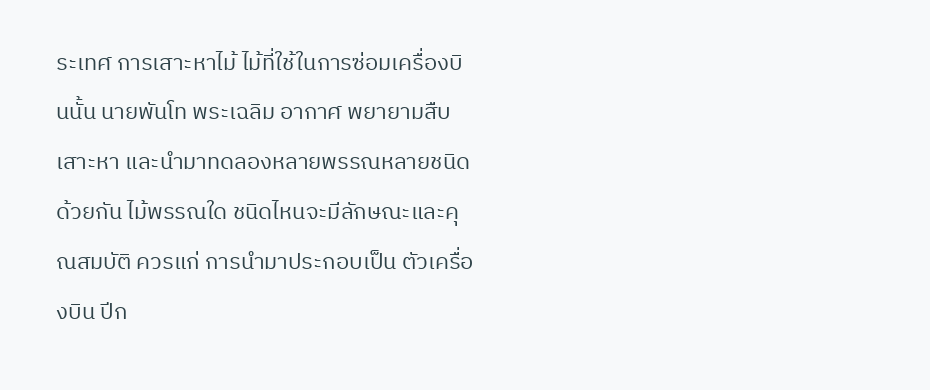ระเทศ การเสาะหาไม้ ไม้ที่ใช้ในการซ่อมเครื่องบินนั้น นายพันโท พระเฉลิม อากาศ พยายามสืบเสาะหา และนํามาทดลองหลายพรรณหลายชนิดด้วยกัน ไม้พรรณใด ชนิดไหนจะมีลักษณะและคุณสมบัติ ควรแก่ การนำมาประกอบเป็น ตัวเครื่องบิน ปีก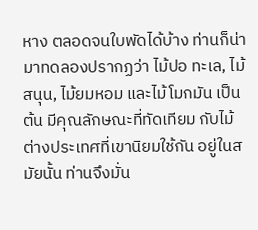หาง ตลอดจนใบพัดได้บ้าง ท่านก็น่ามาทดลองปรากฏว่า ไม้ปอ ทะเล, ไม้สนุน, ไม้ยมหอม และไม้โมกมัน เป็นต้น มีคุณลักษณะที่ทัดเทียม กับไม้ต่างประเทศที่เขานิยมใช้กัน อยู่ในสมัยนั้น ท่านจึงมั่น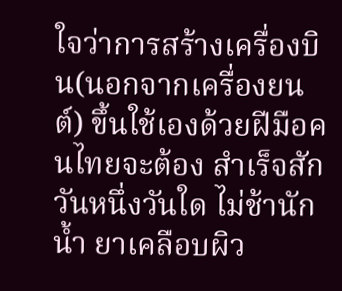ใจว่าการสร้างเครื่องบิน(นอกจากเครื่องยนต์) ขึ้นใช้เองด้วยฝีมือคนไทยจะต้อง สำเร็จสักวันหนึ่งวันใด ไม่ช้านัก น้ำ ยาเคลือบผิว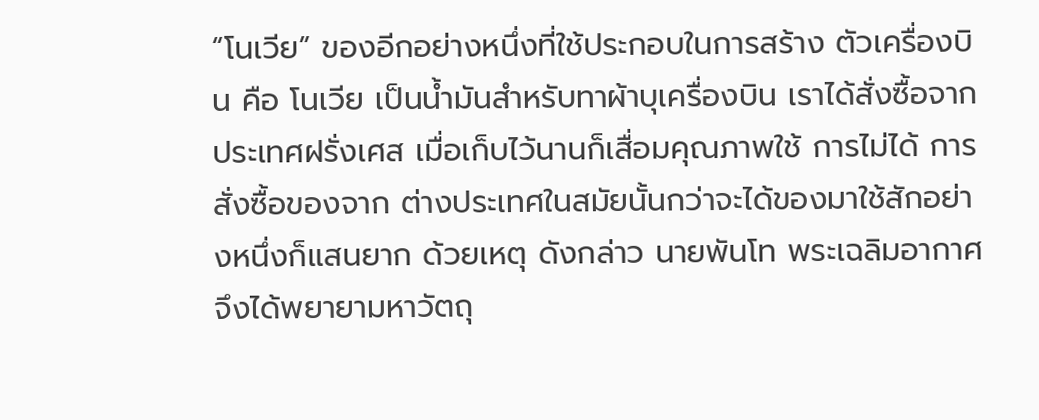“โนเวีย” ของอีกอย่างหนึ่งที่ใช้ประกอบในการสร้าง ตัวเครื่องบิน คือ โนเวีย เป็นน้ำมันสำหรับทาผ้าบุเครื่องบิน เราได้สั่งซื้อจาก ประเทศฝรั่งเศส เมื่อเก็บไว้นานก็เสื่อมคุณภาพใช้ การไม่ได้ การสั่งซื้อของจาก ต่างประเทศในสมัยนั้นกว่าจะได้ของมาใช้สักอย่างหนึ่งก็แสนยาก ด้วยเหตุ ดังกล่าว นายพันโท พระเฉลิมอากาศ จึงได้พยายามหาวัตถุ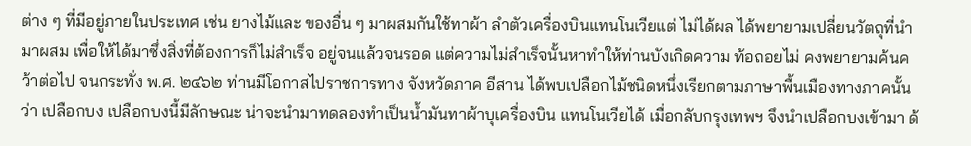ต่าง ๆ ที่มีอยู่ภายในประเทศ เช่น ยางไม้และ ของอื่น ๆ มาผสมกันใช้ทาผ้า ลำตัวเครื่องบินแทนโนเวียแต่ ไม่ได้ผล ได้พยายามเปลี่ยนวัตถุที่นํามาผสม เพื่อให้ได้มาซึ่งสิ่งที่ต้องการก็ไม่สำเร็จ อยู่จนแล้วจนรอด แต่ความไม่สำเร็จนั้นหาทำให้ท่านบังเกิดความ ท้อถอยไม่ คงพยายามค้นคว้าต่อไป จนกระทั่ง พ.ศ. ๒๔๖๒ ท่านมีโอกาสไปราชการทาง จังหวัดภาค อีสาน ได้พบเปลือกไม้ชนิดหนึ่งเรียกตามภาษาพื้นเมืองทางภาคนั้นว่า เปลือกบง เปลือกบงนี้มีลักษณะ น่าจะนํามาทดลองทำเป็นน้ำมันทาผ้าบุเครื่องบิน แทนโนเวียได้ เมื่อกลับกรุงเทพฯ จึงนําเปลือกบงเข้ามา ด้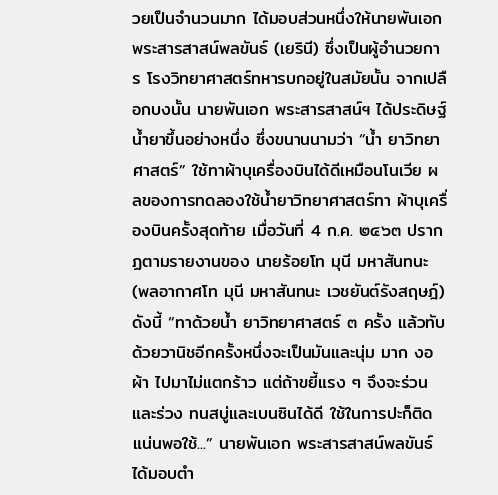วยเป็นจำนวนมาก ได้มอบส่วนหนึ่งให้นายพันเอก พระสารสาสน์พลขันธ์ (เยรินี) ซึ่งเป็นผู้อำนวยการ โรงวิทยาศาสตร์ทหารบกอยู่ในสมัยนั้น จากเปลือกบงนั้น นายพันเอก พระสารสาสน์ฯ ได้ประดิษฐ์น้ำยาขึ้นอย่างหนึ่ง ซึ่งขนานนามว่า “น้ำ ยาวิทยาศาสตร์” ใช้ทาผ้าบุเครื่องบินได้ดีเหมือนโนเวีย ผลของการทดลองใช้น้ำยาวิทยาศาสตร์ทา ผ้าบุเครื่องบินครั้งสุดท้าย เมื่อวันที่ 4 ก.ค. ๒๔๖๓ ปรากฏตามรายงานของ นายร้อยโท มุนี มหาสันทนะ (พลอากาศโท มุนี มหาสันทนะ เวชยันต์รังสฤษฎ์) ดังนี้ “ทาด้วยน้ำ ยาวิทยาศาสตร์ ๓ ครั้ง แล้วทับด้วยวานิชอีกครั้งหนึ่งจะเป็นมันและนุ่ม มาก งอผ้า ไปมาไม่แตกร้าว แต่ถ้าขยี้แรง ๆ จึงจะร่วนและร่วง ทนสบู่และเบนซินได้ดี ใช้ในการปะก็ติดแน่นพอใช้...” นายพันเอก พระสารสาสน์พลขันธ์ ได้มอบตํา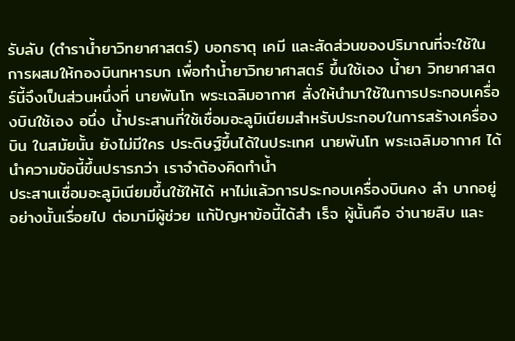รับลับ (ตําราน้ำยาวิทยาศาสตร์) บอกธาตุ เคมี และสัดส่วนของปริมาณที่จะใช้ในการผสมให้กองบินทหารบก เพื่อทำน้ำยาวิทยาศาสตร์ ขึ้นใช้เอง น้ำยา วิทยาศาสตร์นี้จึงเป็นส่วนหนึ่งที่ นายพันโท พระเฉลิมอากาศ สั่งให้นํามาใช้ในการประกอบเครื่องบินใช้เอง อนึ่ง น้ำประสานที่ใช้เชื่อมอะลูมิเนียมสำหรับประกอบในการสร้างเครื่องบิน ในสมัยนั้น ยังไม่มีใคร ประดิษฐ์ขึ้นได้ในประเทศ นายพันโท พระเฉลิมอากาศ ได้นําความข้อนี้ขึ้นปรารภว่า เราจำต้องคิดทำน้ำ
ประสานเชื่อมอะลูมิเนียมขึ้นใช้ให้ได้ หาไม่แล้วการประกอบเครื่องบินคง ลำ บากอยู่อย่างนั้นเรื่อยไป ต่อมามีผู้ช่วย แก้ปัญหาข้อนี้ได้สำ เร็จ ผู้นั้นคือ จ่านายสิบ และ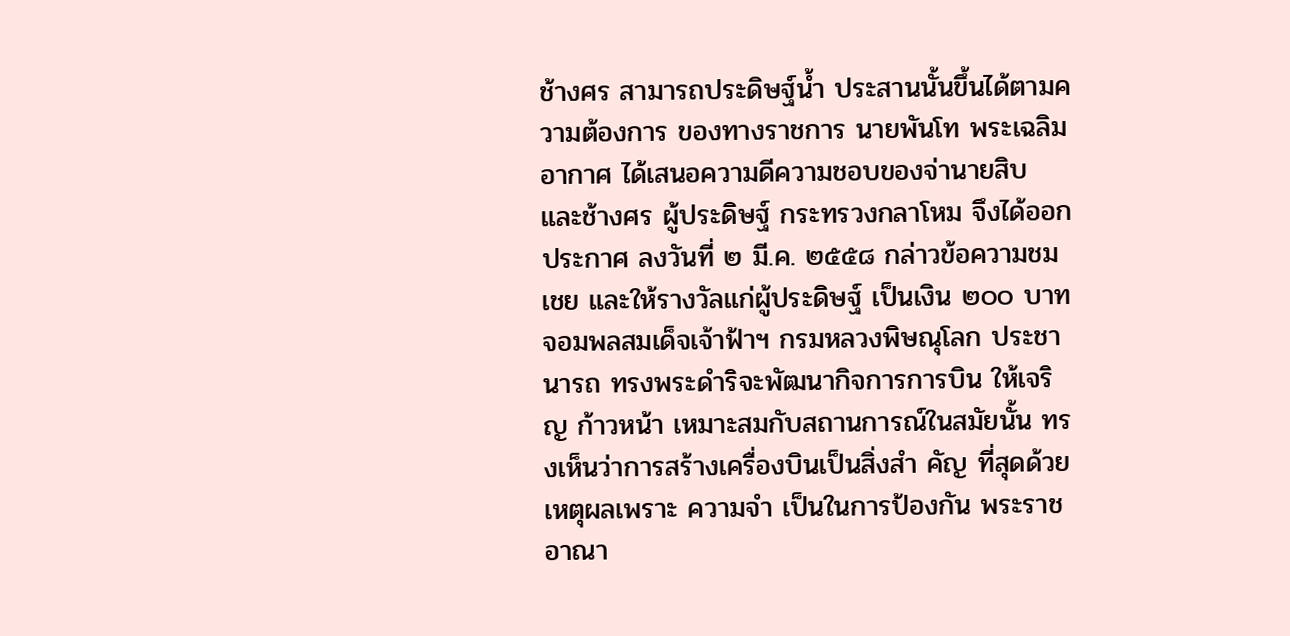ช้างศร สามารถประดิษฐ์น้ำ ประสานนั้นขึ้นได้ตามความต้องการ ของทางราชการ นายพันโท พระเฉลิม อากาศ ได้เสนอความดีความชอบของจ่านายสิบ และช้างศร ผู้ประดิษฐ์ กระทรวงกลาโหม จึงได้ออกประกาศ ลงวันที่ ๒ มี.ค. ๒๕๕๘ กล่าวข้อความชมเชย และให้รางวัลแก่ผู้ประดิษฐ์ เป็นเงิน ๒๐๐ บาท จอมพลสมเด็จเจ้าฟ้าฯ กรมหลวงพิษณุโลก ประชานารถ ทรงพระดําริจะพัฒนากิจการการบิน ให้เจริญ ก้าวหน้า เหมาะสมกับสถานการณ์ในสมัยนั้น ทรงเห็นว่าการสร้างเครื่องบินเป็นสิ่งสำ คัญ ที่สุดด้วยเหตุผลเพราะ ความจำ เป็นในการป้องกัน พระราชอาณา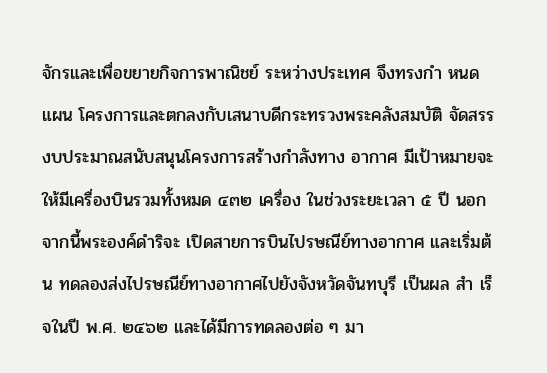จักรและเพื่อขยายกิจการพาณิชย์ ระหว่างประเทศ จึงทรงกำ หนดแผน โครงการและตกลงกับเสนาบดีกระทรวงพระคลังสมบัติ จัดสรรงบประมาณสนับสนุนโครงการสร้างกําลังทาง อากาศ มีเป้าหมายจะให้มีเครื่องบินรวมทั้งหมด ๔๓๒ เครื่อง ในช่วงระยะเวลา ๕ ปี นอกจากนี้พระองค์ดําริจะ เปิดสายการบินไปรษณีย์ทางอากาศ และเริ่มต้น ทดลองส่งไปรษณีย์ทางอากาศไปยังจังหวัดจันทบุรี เป็นผล สำ เร็จในปี พ.ศ. ๒๔๖๒ และได้มีการทดลองต่อ ๆ มา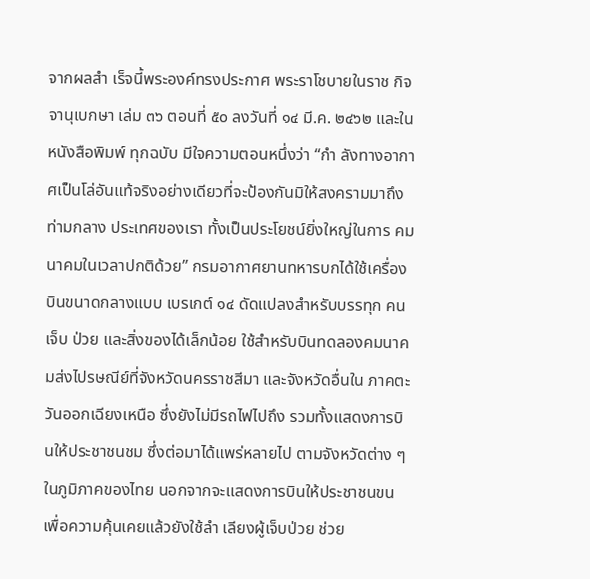จากผลสำ เร็จนี้พระองค์ทรงประกาศ พระราโชบายในราช กิจจานุเบกษา เล่ม ๓๖ ตอนที่ ๕๐ ลงวันที่ ๑๔ มี.ค. ๒๔๖๒ และในหนังสือพิมพ์ ทุกฉบับ มีใจความตอนหนึ่งว่า “กำ ลังทางอากาศเป็นโล่อันแท้จริงอย่างเดียวที่จะป้องกันมิให้สงครามมาถึงท่ามกลาง ประเทศของเรา ทั้งเป็นประโยชน์ยิ่งใหญ่ในการ คมนาคมในเวลาปกติด้วย” กรมอากาศยานทหารบกได้ใช้เครื่องบินขนาดกลางแบบ เบรเกต์ ๑๔ ดัดแปลงสําหรับบรรทุก คนเจ็บ ป่วย และสิ่งของได้เล็กน้อย ใช้สําหรับบินทดลองคมนาคมส่งไปรษณีย์ที่จังหวัดนครราชสีมา และจังหวัดอื่นใน ภาคตะวันออกเฉียงเหนือ ซึ่งยังไม่มีรถไฟไปถึง รวมทั้งแสดงการบินให้ประชาชนชม ซึ่งต่อมาได้แพร่หลายไป ตามจังหวัดต่าง ๆ ในภูมิภาคของไทย นอกจากจะแสดงการบินให้ประชาชนขน เพื่อความคุ้นเคยแล้วยังใช้ลำ เลียงผู้เจ็บป่วย ช่วย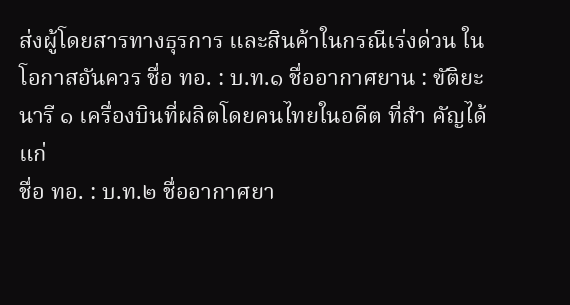ส่งผู้โดยสารทางธุรการ และสินค้าในกรณีเร่งด่วน ใน โอกาสอันควร ชื่อ ทอ. : บ.ท.๑ ชื่ออากาศยาน : ขัติยะนารี ๑ เครื่องบินที่ผลิตโดยคนไทยในอดีต ที่สำ คัญได้แก่
ชื่อ ทอ. : บ.ท.๒ ชื่ออากาศยา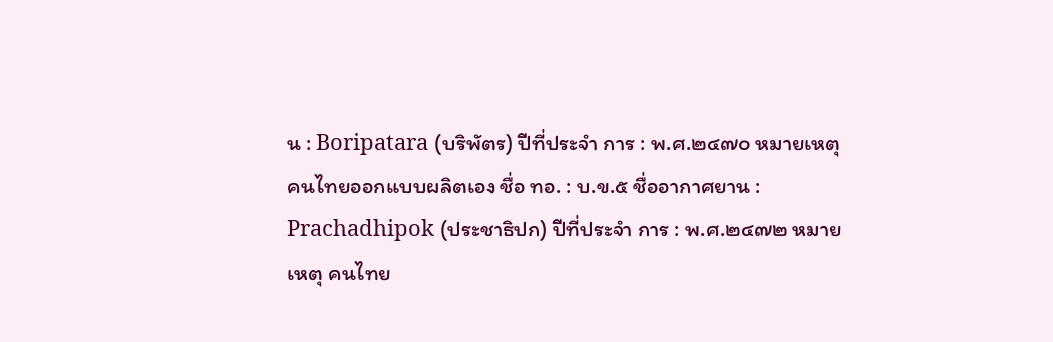น : Boripatara (บริพัตร) ปีที่ประจำ การ : พ.ศ.๒๔๗๐ หมายเหตุ คนไทยออกแบบผลิตเอง ชื่อ ทอ. : บ.ข.๕ ชื่ออากาศยาน : Prachadhipok (ประชาธิปก) ปีที่ประจำ การ : พ.ศ.๒๔๗๒ หมายเหตุ คนไทย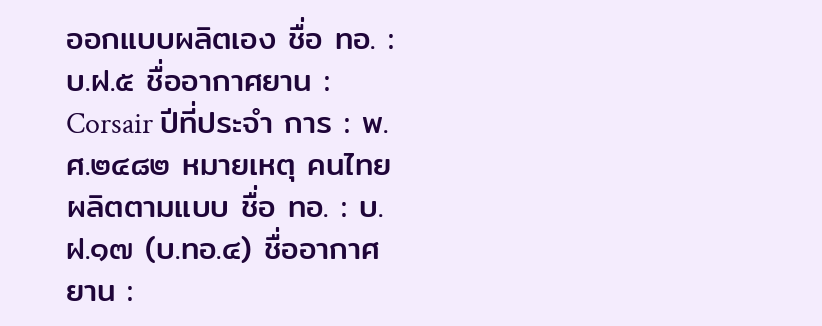ออกแบบผลิตเอง ชื่อ ทอ. : บ.ฝ.๕ ชื่ออากาศยาน : Corsair ปีที่ประจำ การ : พ.ศ.๒๔๘๒ หมายเหตุ คนไทยผลิตตามแบบ ชื่อ ทอ. : บ.ฝ.๑๗ (บ.ทอ.๔) ชื่ออากาศยาน :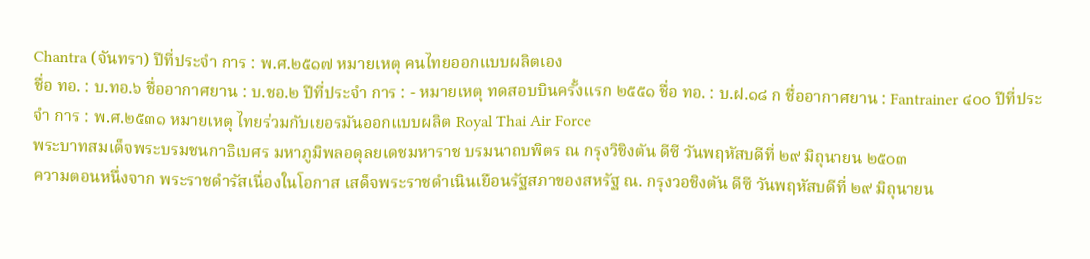Chantra (จันทรา) ปีที่ประจำ การ : พ.ศ.๒๕๑๗ หมายเหตุ คนไทยออกแบบผลิตเอง
ชื่อ ทอ. : บ.ทอ.๖ ชื่ออากาศยาน : บ.ชอ.๒ ปีที่ประจำ การ : - หมายเหตุ ทดสอบบินครั้งแรก ๒๕๕๑ ชื่อ ทอ. : บ.ฝ.๑๘ ก ชื่ออากาศยาน : Fantrainer ๔๐๐ ปีที่ประจำ การ : พ.ศ.๒๕๓๑ หมายเหตุ ไทยร่วมกับเยอรมันออกแบบผลิต Royal Thai Air Force
พระบาทสมเด็จพระบรมชนกาธิเบศร มหาภูมิพลอดุลยเดชมหาราช บรมนาถบพิตร ณ กรุงวิชิงตัน ดีซี วันพฤหัสบดีที่ ๒๙ มิถุนายน ๒๕๐๓
ความตอนหนึ่งจาก พระราชดํารัสเนื่องในโอกาส เสด็จพระราชดําเนินเยือนรัฐสภาของสหรัฐ ณ. กรุงวอชิงตัน ดีซี วันพฤหัสบดีที่ ๒๙ มิถุนายน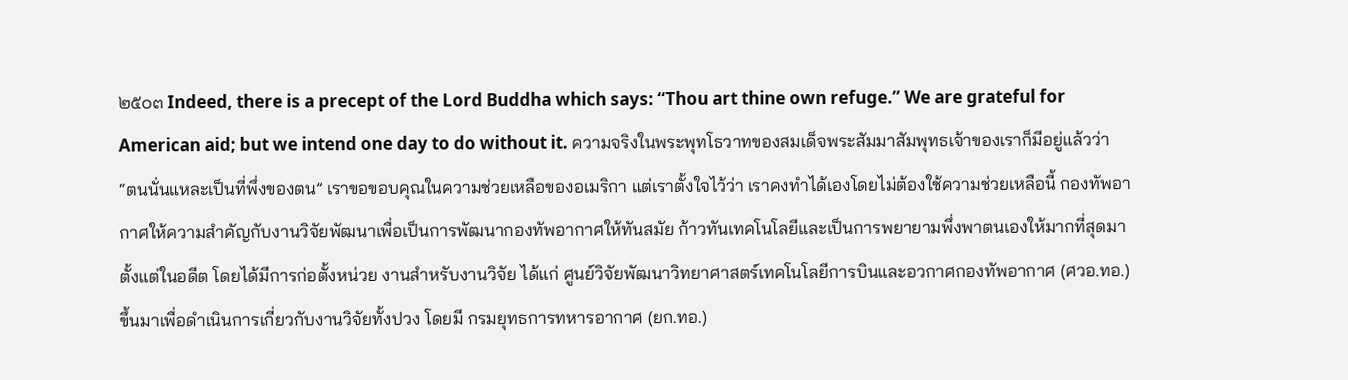๒๕๐๓ Indeed, there is a precept of the Lord Buddha which says: “Thou art thine own refuge.” We are grateful for American aid; but we intend one day to do without it. ความจริงในพระพุทโธวาทของสมเด็จพระสัมมาสัมพุทธเจ้าของเราก็มีอยู่แล้วว่า “ตนนั่นแหละเป็นที่พึ่งของตน” เราขอขอบคุณในความช่วยเหลือของอเมริกา แต่เราตั้งใจไว้ว่า เราคงทําได้เองโดยไม่ต้องใช้ความช่วยเหลือนี้ กองทัพอากาศให้ความสำคัญกับงานวิจัยพัฒนาเพื่อเป็นการพัฒนากองทัพอากาศให้ทันสมัย ก้าวทันเทคโนโลยีและเป็นการพยายามพึ่งพาตนเองให้มากที่สุดมาตั้งแต่ในอดีต โดยได้มีการก่อตั้งหน่วย งานสำหรับงานวิจัย ได้แก่ ศูนย์วิจัยพัฒนาวิทยาศาสตร์เทคโนโลยีการบินและอวกาศกองทัพอากาศ (ศวอ.ทอ.) ขึ้นมาเพื่อดำเนินการเกี่ยวกับงานวิจัยทั้งปวง โดยมี กรมยุทธการทหารอากาศ (ยก.ทอ.)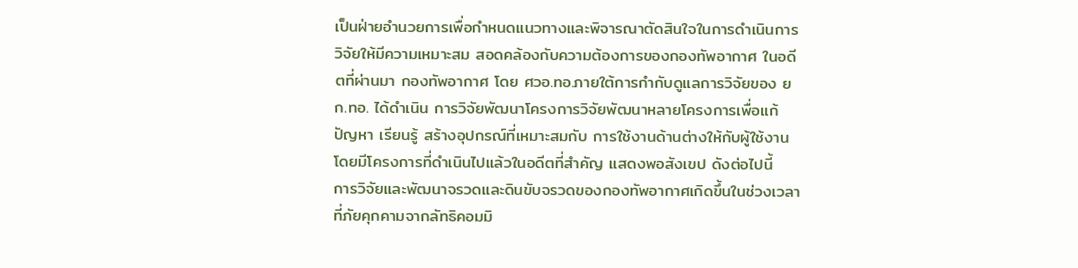เป็นฝ่ายอำนวยการเพื่อกำหนดแนวทางและพิจารณาตัดสินใจในการดำเนินการวิจัยให้มีความเหมาะสม สอดคล้องกับความต้องการของกองทัพอากาศ ในอดีตที่ผ่านมา กองทัพอากาศ โดย ศวอ.ทอ.ภายใต้การกำกับดูแลการวิจัยของ ยก.ทอ. ได้ดำเนิน การวิจัยพัฒนาโครงการวิจัยพัฒนาหลายโครงการเพื่อแก้ปัญหา เรียนรู้ สร้างอุปกรณ์ที่เหมาะสมกับ การใช้งานด้านต่างให้กับผู้ใช้งาน โดยมีโครงการที่ดำเนินไปแล้วในอดีตที่สำคัญ แสดงพอสังเขป ดังต่อไปนี้
การวิจัยและพัฒนาจรวดและดินขับจรวดของกองทัพอากาศเกิดขึ้นในช่วงเวลา ที่ภัยคุกคามจากลัทธิคอมมิ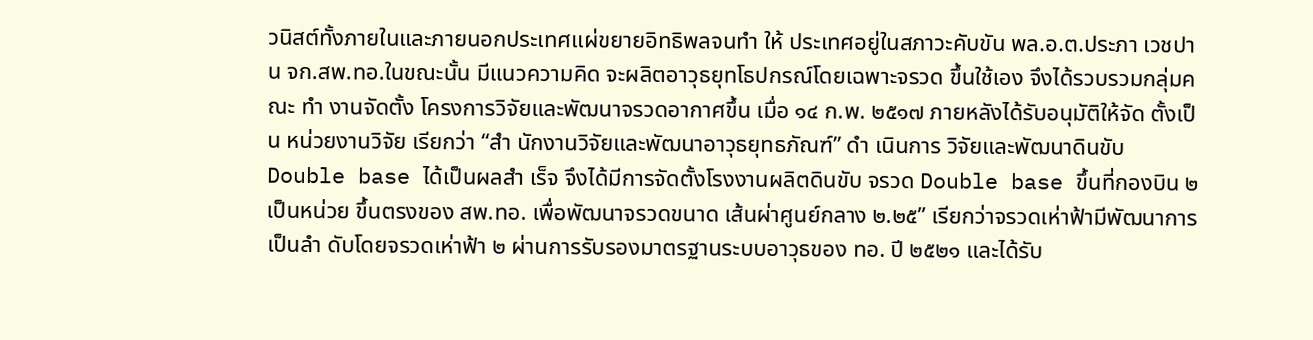วนิสต์ทั้งภายในและภายนอกประเทศแผ่ขยายอิทธิพลจนทำ ให้ ประเทศอยู่ในสภาวะคับขัน พล.อ.ต.ประภา เวชปาน จก.สพ.ทอ.ในขณะนั้น มีแนวความคิด จะผลิตอาวุธยุทโธปกรณ์โดยเฉพาะจรวด ขึ้นใช้เอง จึงได้รวบรวมกลุ่มคณะ ทำ งานจัดตั้ง โครงการวิจัยและพัฒนาจรวดอากาศขึ้น เมื่อ ๑๔ ก.พ. ๒๕๑๗ ภายหลังได้รับอนุมัติให้จัด ตั้งเป็น หน่วยงานวิจัย เรียกว่า “สำ นักงานวิจัยและพัฒนาอาวุธยุทธภัณฑ์” ดำ เนินการ วิจัยและพัฒนาดินขับ Double base ได้เป็นผลสำ เร็จ จึงได้มีการจัดตั้งโรงงานผลิตดินขับ จรวด Double base ขึ้นที่กองบิน ๒ เป็นหน่วย ขึ้นตรงของ สพ.ทอ. เพื่อพัฒนาจรวดขนาด เส้นผ่าศูนย์กลาง ๒.๒๕” เรียกว่าจรวดเห่าฟ้ามีพัฒนาการ เป็นลำ ดับโดยจรวดเห่าฟ้า ๒ ผ่านการรับรองมาตรฐานระบบอาวุธของ ทอ. ปี ๒๕๒๑ และได้รับ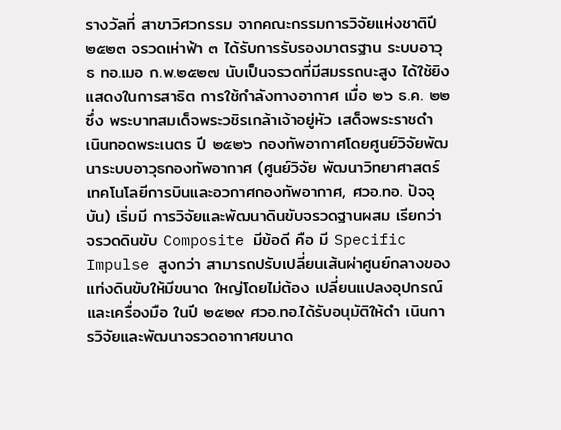รางวัลที่ สาขาวิศวกรรม จากคณะกรรมการวิจัยแห่งชาติปี ๒๕๒๓ จรวดเห่าฟ้า ๓ ได้รับการรับรองมาตรฐาน ระบบอาวุธ ทอ.เมอ ก.พ.๒๕๒๗ นับเป็นจรวดที่มีสมรรถนะสูง ได้ใช้ยิงแสดงในการสาธิต การใช้กําลังทางอากาศ เมื่อ ๒๖ ธ.ค. ๒๒ ซึ่ง พระบาทสมเด็จพระวชิรเกล้าเจ้าอยู่หัว เสด็จพระราชดำ เนินทอดพระเนตร ปี ๒๕๒๖ กองทัพอากาศโดยศูนย์วิจัยพัฒนาระบบอาวุธกองทัพอากาศ (ศูนย์วิจัย พัฒนาวิทยาศาสตร์เทคโนโลยีการบินและอวกาศกองทัพอากาศ, ศวอ.ทอ. ปัจจุบัน) เริ่มมี การวิจัยและพัฒนาดินขับจรวดฐานผสม เรียกว่า จรวดดินขับ Composite มีข้อดี คือ มี Specific Impulse สูงกว่า สามารถปรับเปลี่ยนเส้นผ่าศูนย์กลางของแท่งดินขับให้มีขนาด ใหญ่โดยไม่ต้อง เปลี่ยนแปลงอุปกรณ์และเครื่องมือ ในปี ๒๕๒๙ ศวอ.ทอ.ได้รับอนุมัติให้ดำ เนินการวิจัยและพัฒนาจรวดอากาศขนาด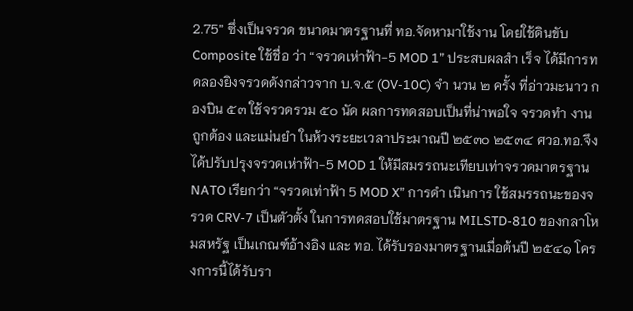2.75” ซึ่งเป็นจรวด ขนาดมาตรฐานที่ ทอ.จัดหามาใช้งาน โดยใช้ดินขับ Composite ใช้ชื่อ ว่า “จรวดเห่าฟ้า-5 MOD 1” ประสบผลสำ เร็จ ได้มีการทดลองยิงจรวดดังกล่าวจาก บ.จ.๕ (OV-10C) จำ นวน ๒ ครั้ง ที่อ่าวมะนาว กองบิน ๕๓ ใช้จรวดรวม ๕๐ นัด ผลการทดสอบเป็นที่น่าพอใจ จรวดทำ งาน ถูกต้อง และแม่นยํา ในห้วงระยะเวลาประมาณปี ๒๕๓๐ ๒๕๓๔ ศวอ.ทอ.จึงได้ปรับปรุงจรวดเห่าฟ้า-5 MOD 1 ให้มีสมรรถนะเทียบเท่าจรวดมาตรฐาน NATO เรียกว่า “จรวดเท่าฟ้า 5 MOD X” การดำ เนินการ ใช้สมรรถนะของจรวด CRV-7 เป็นตัวตั้ง ในการทดสอบใช้มาตรฐาน MILSTD-810 ของกลาโหมสหรัฐ เป็นเกณฑ์อ้างอิง และ ทอ. ได้รับรองมาตรฐานเมื่อต้นปี ๒๕๔๑ โครงการนี้ได้รับรา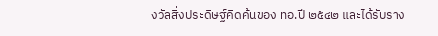งวัลสิ่งประดิษฐ์คิดค้นของ ทอ.ปี ๒๕๔๒ และได้รับราง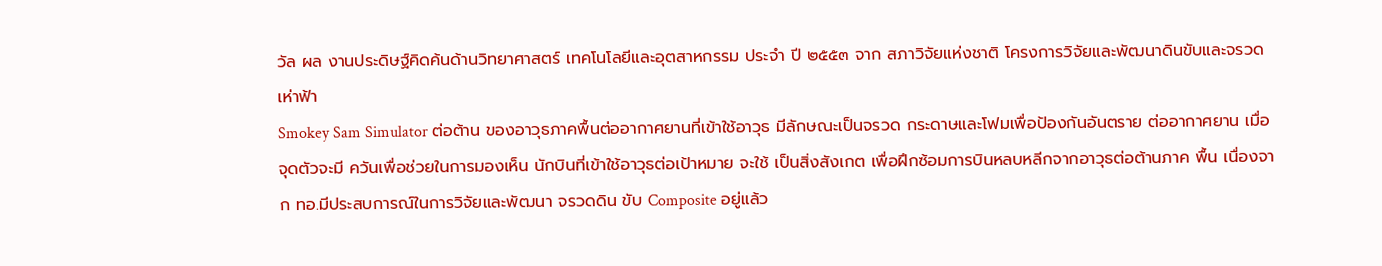วัล ผล งานประดิษฐ์คิดค้นด้านวิทยาศาสตร์ เทคโนโลยีและอุตสาหกรรม ประจำ ปี ๒๕๕๓ จาก สภาวิจัยแห่งชาติ โครงการวิจัยและพัฒนาดินขับและจรวดเห่าฟ้า
Smokey Sam Simulator ต่อต้าน ของอาวุธภาคพื้นต่ออากาศยานที่เข้าใช้อาวุธ มีลักษณะเป็นจรวด กระดาษและโฟมเพื่อป้องกันอันตราย ต่ออากาศยาน เมื่อจุดตัวจะมี ควันเพื่อช่วยในการมองเห็น นักบินที่เข้าใช้อาวุธต่อเป้าหมาย จะใช้ เป็นสิ่งสังเกต เพื่อฝึกซ้อมการบินหลบหลีกจากอาวุธต่อต้านภาค พื้น เนื่องจาก ทอ.มีประสบการณ์ในการวิจัยและพัฒนา จรวดดิน ขับ Composite อยู่แล้ว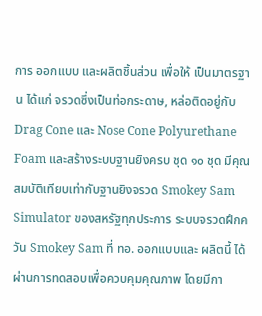การ ออกแบบ และผลิตชิ้นส่วน เพื่อให้ เป็นมาตรฐาน ได้แก่ จรวดซึ่งเป็นท่อกระดาษ, หล่อติดอยู่กับ Drag Cone และ Nose Cone Polyurethane Foam และสร้างระบบฐานยิงครบ ชุด ๑๐ ชุด มีคุณสมบัติเทียบเท่ากับฐานยิงจรวด Smokey Sam Simulator ของสหรัฐทุกประการ ระบบจรวดฝึกควัน Smokey Sam ที่ ทอ. ออกแบบและ ผลิตนี้ ได้ผ่านการทดสอบเพื่อควบคุมคุณภาพ โดยมีกา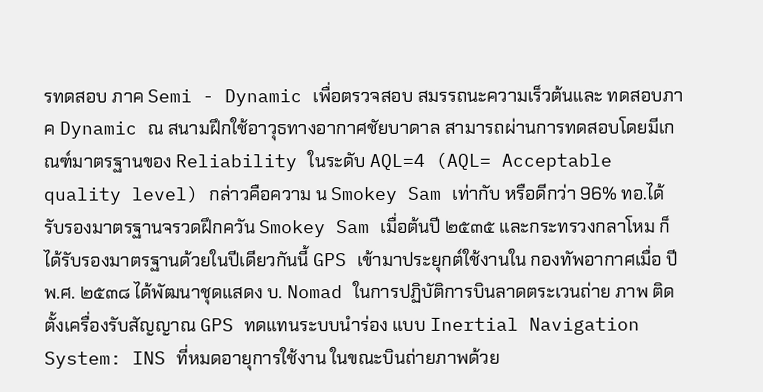รทดสอบ ภาค Semi - Dynamic เพื่อตรวจสอบ สมรรถนะความเร็วต้นและ ทดสอบภาค Dynamic ณ สนามฝึกใช้อาวุธทางอากาศชัยบาดาล สามารถผ่านการทดสอบโดยมีเกณฑ์มาตรฐานของ Reliability ในระดับ AQL=4 (AQL= Acceptable quality level) กล่าวคือความ น Smokey Sam เท่ากับ หรือดีกว่า 96% ทอ.ได้ รับรองมาตรฐานจรวดฝึกควัน Smokey Sam เมื่อต้นปี ๒๕๓๕ และกระทรวงกลาโหม ก็ได้รับรองมาตรฐานด้วยในปีเดียวกันนี้ GPS เข้ามาประยุกต์ใช้งานใน กองทัพอากาศเมื่อ ปีพ.ศ. ๒๕๓๘ ได้พัฒนาชุดแสดง บ. Nomad ในการปฏิบัติการบินลาดตระเวนถ่าย ภาพ ติดตั้งเครื่องรับสัญญาณ GPS ทดแทนระบบนําร่อง แบบ Inertial Navigation System: INS ที่หมดอายุการใช้งาน ในขณะบินถ่ายภาพด้วย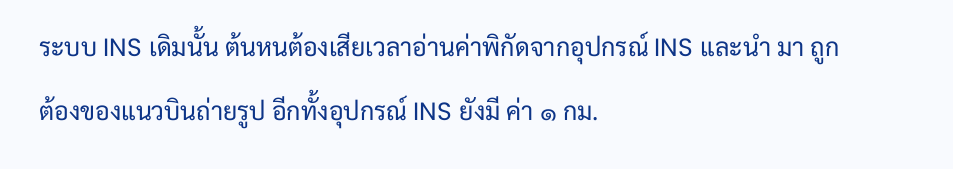ระบบ INS เดิมนั้น ต้นหนต้องเสียเวลาอ่านค่าพิกัดจากอุปกรณ์ INS และนํา มา ถูกต้องของแนวบินถ่ายรูป อีกทั้งอุปกรณ์ INS ยังมี ค่า ๑ กม.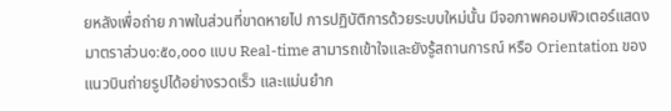ยหลังเพื่อถ่าย ภาพในส่วนที่ขาดหายไป การปฏิบัติการด้วยระบบใหม่นั้น มีจอภาพคอมพิวเตอร์แสดง มาตราส่วน๑:๕๐,๐๐๐ แบบ Real-time สามารถเข้าใจและยังรู้สถานการณ์ หรือ Orientation ของแนวบินถ่ายรูปได้อย่างรวดเร็ว และแม่นยําก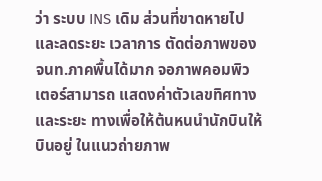ว่า ระบบ INS เดิม ส่วนที่ขาดหายไป และลดระยะ เวลาการ ตัดต่อภาพของ จนท.ภาคพื้นได้มาก จอภาพคอมพิวเตอร์สามารถ แสดงค่าตัวเลขทิศทาง และระยะ ทางเพื่อให้ต้นหนนํานักบินให้บินอยู่ ในแนวถ่ายภาพ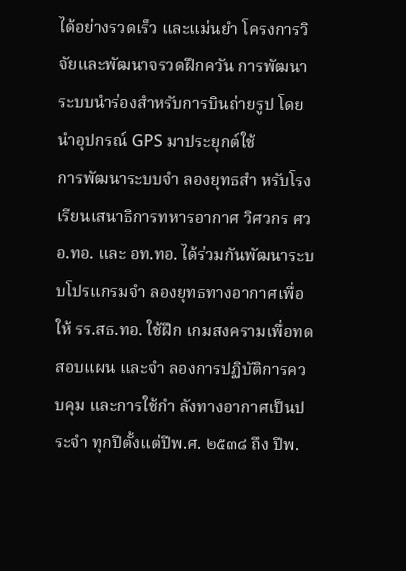ได้อย่างรวดเร็ว และแม่นยํา โครงการวิจัยและพัฒนาจรวดฝึกควัน การพัฒนาระบบนําร่องสำหรับการบินถ่ายรูป โดยนําอุปกรณ์ GPS มาประยุกต์ใช้
การพัฒนาระบบจำ ลองยุทธสำ หรับโรงเรียนเสนาธิการทหารอากาศ วิศวกร ศวอ.ทอ. และ อท.ทอ. ได้ร่วมกันพัฒนาระบบโปรแกรมจำ ลองยุทธทางอากาศเพื่อ ให้ รร.สธ.ทอ. ใช้ฝึก เกมสงครามเพื่อทดสอบแผน และจำ ลองการปฏิบัติการควบคุม และการใช้กํา ลังทางอากาศเป็นประจำ ทุกปีตั้งแต่ปีพ.ศ. ๒๕๓๘ ถึง ปีพ.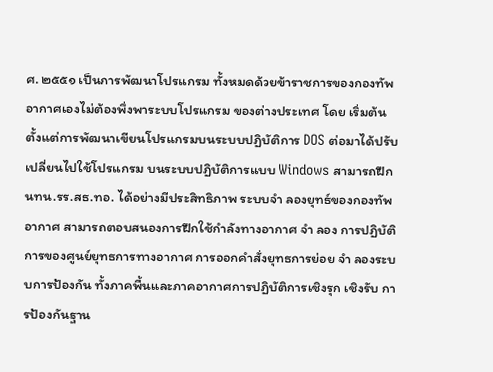ศ. ๒๕๕๑ เป็นการพัฒนาโปรแกรม ทั้งหมดด้วยข้าราชการของกองทัพอากาศเองไม่ต้องพึ่งพาระบบโปรแกรม ของต่างประเทศ โดย เริ่มต้นตั้งแต่การพัฒนาเขียนโปรแกรมบนระบบปฏิบัติการ DOS ต่อมาได้ปรับเปลี่ยนไปใช้โปรแกรม บนระบบปฏิบัติการแบบ Windows สามารถฝึก นทน.รร.สธ.ทอ. ได้อย่างมีประสิทธิภาพ ระบบจำ ลองยุทธ์ของกองทัพอากาศ สามารถตอบสนองการฝึกใช้กําลังทางอากาศ จำ ลอง การปฏิบัติการของศูนย์ยุทธการทางอากาศ การออกคําสั่งยุทธการย่อย จำ ลองระบบการป้องกัน ทั้งภาคพื้นและภาคอากาศการปฏิบัติการเชิงรุก เชิงรับ การป้องกันฐาน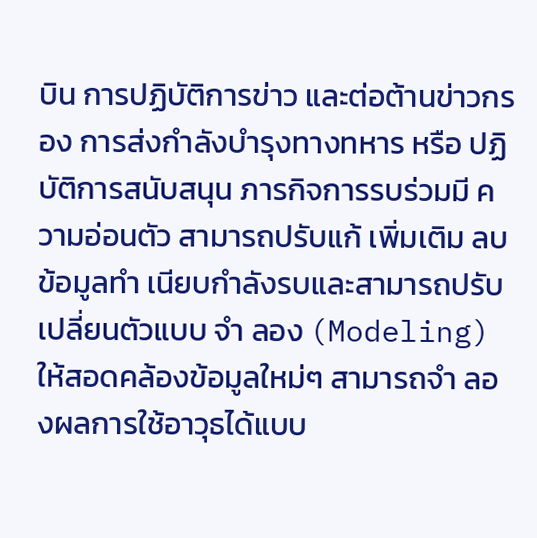บิน การปฏิบัติการข่าว และต่อต้านข่าวกรอง การส่งกําลังบํารุงทางทหาร หรือ ปฏิบัติการสนับสนุน ภารกิจการรบร่วมมี ความอ่อนตัว สามารถปรับแก้ เพิ่มเติม ลบข้อมูลทำ เนียบกําลังรบและสามารถปรับเปลี่ยนตัวแบบ จำ ลอง (Modeling) ให้สอดคล้องข้อมูลใหม่ๆ สามารถจำ ลองผลการใช้อาวุธได้แบบ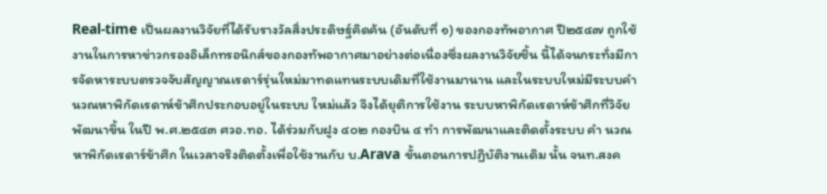Real-time เป็นผลงานวิจัยที่ได้รับรางวัลสิ่งประดิษฐ์คิดค้น (อันดับที่ ๑) ของกองทัพอากาศ ปี๒๕๔๗ ถูกใช้งานในการหาข่าวกรองอิเล็กทรอนิกส์ของกองทัพอากาศมาอย่างต่อเนื่องซึ่งผลงานวิจัยชิ้น นี้ได้จนกระทั่งมีการจัดหาระบบตรวจจับสัญญาณเรดาร์รุ่นใหม่มาทดแทนระบบเดิมที่ใช้งานมานาน และในระบบใหม่มีระบบคำ นวณหาพิกัดเรดาห์ข้าศึกประกอบอยู่ในระบบ ใหม่แล้ว จึงได้ยุติการใช้งาน ระบบหาพิกัดเรดาห์ข้าศึกที่วิจัยพัฒนาขึ้น ในปี พ.ศ.๒๕๔๓ ศวอ.ทอ. ได้ร่วมกับฝูง ๔๐๒ กองบิน ๔ ทำ การพัฒนาและติดตั้งระบบ คำ นวณหาพิกัดเรดาร์ข้าศึก ในเวลาจริงติดตั้งเพื่อใช้งานกับ บ.Arava ขั้นตอนการปฏิบัติงานเดิม นั้น จนท.สงค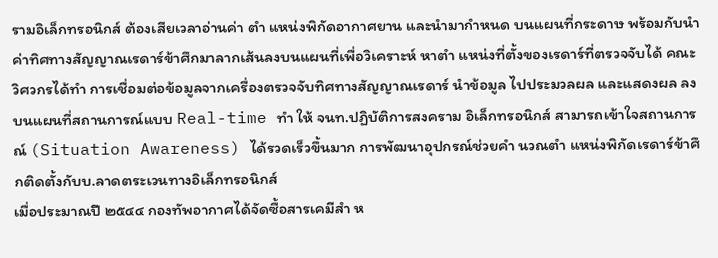รามอิเล็กทรอนิกส์ ต้องเสียเวลาอ่านค่า ตำ แหน่งพิกัดอากาศยาน และนํามากําหนด บนแผนที่กระดาษ พร้อมกับนําค่าทิศทางสัญญาณเรดาร์ข้าศึกมาลากเส้นลงบนแผนที่เพื่อวิเคราะห์ หาตำ แหน่งที่ตั้งของเรดาร์ที่ตรวจจับได้ คณะวิศวกรได้ทำ การเชื่อมต่อข้อมูลจากเครื่องตรวจจับทิศทางสัญญาณเรดาร์ นําข้อมูล ไปประมวลผล และแสดงผล ลงบนแผนที่สถานการณ์แบบ Real-time ทำ ให้ จนท.ปฏิบัติการสงคราม อิเล็กทรอนิกส์ สามารถเข้าใจสถานการณ์ (Situation Awareness) ได้รวดเร็วขึ้นมาก การพัฒนาอุปกรณ์ช่วยคำ นวณตำ แหน่งพิกัดเรดาร์ข้าศึกติดตั้งกับบ.ลาดตระเวนทางอิเล็กทรอนิกส์
เมื่อประมาณปี ๒๕๔๔ กองทัพอากาศได้จัดซื้อสารเคมีสำ ห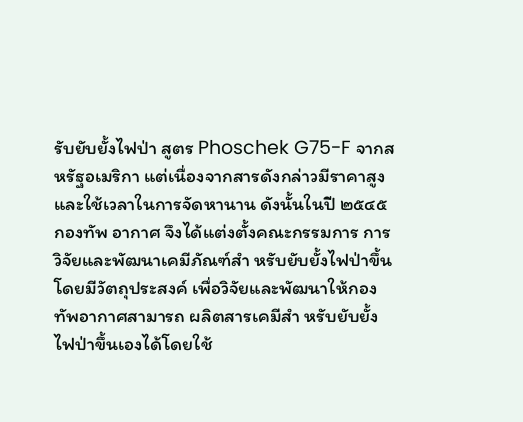รับยับยั้งไฟป่า สูตร Phoschek G75-F จากสหรัฐอเมริกา แต่เนื่องจากสารดังกล่าวมีราคาสูงและใช้เวลาในการจัดหานาน ดังนั้นในปี ๒๕๔๕ กองทัพ อากาศ จึงได้แต่งตั้งคณะกรรมการ การวิจัยและพัฒนาเคมีภัณฑ์สำ หรับยับยั้งไฟป่าขึ้น โดยมีวัตถุประสงค์ เพื่อวิจัยและพัฒนาให้กองทัพอากาศสามารถ ผลิตสารเคมีสำ หรับยับยั้งไฟป่าขึ้นเองได้โดยใช้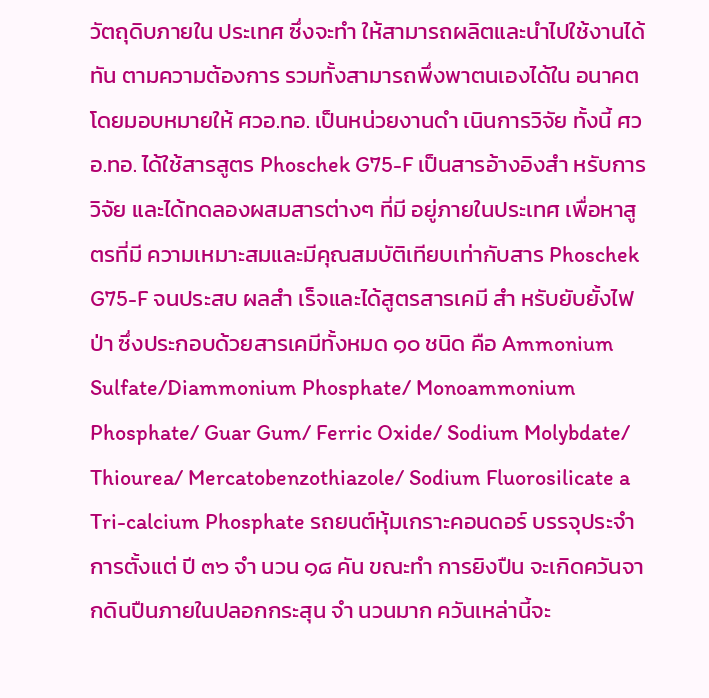วัตถุดิบภายใน ประเทศ ซึ่งจะทำ ให้สามารถผลิตและนําไปใช้งานได้ทัน ตามความต้องการ รวมทั้งสามารถพึ่งพาตนเองได้ใน อนาคตโดยมอบหมายให้ ศวอ.ทอ. เป็นหน่วยงานดำ เนินการวิจัย ทั้งนี้ ศวอ.ทอ. ได้ใช้สารสูตร Phoschek G75-F เป็นสารอ้างอิงสำ หรับการวิจัย และได้ทดลองผสมสารต่างๆ ที่มี อยู่ภายในประเทศ เพื่อหาสูตรที่มี ความเหมาะสมและมีคุณสมบัติเทียบเท่ากับสาร Phoschek G75-F จนประสบ ผลสำ เร็จและได้สูตรสารเคมี สำ หรับยับยั้งไฟป่า ซึ่งประกอบด้วยสารเคมีทั้งหมด ๑๐ ชนิด คือ Ammonium Sulfate/Diammonium Phosphate/ Monoammonium Phosphate/ Guar Gum/ Ferric Oxide/ Sodium Molybdate/ Thiourea/ Mercatobenzothiazole/ Sodium Fluorosilicate a Tri-calcium Phosphate รถยนต์หุ้มเกราะคอนดอร์ บรรจุประจำ การตั้งแต่ ปี ๓๖ จำ นวน ๑๘ คัน ขณะทำ การยิงปืน จะเกิดควันจากดินปืนภายในปลอกกระสุน จำ นวนมาก ควันเหล่านี้จะ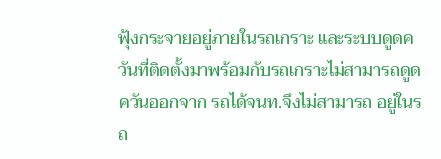ฟุ้งกระจายอยู่ภายในรถเกราะ และระบบดูดควันที่ติดตั้งมาพร้อมกับรถเกราะไม่สามารถดูดควันออกจาก รถได้จนท.จึงไม่สามารถ อยู่ในรถ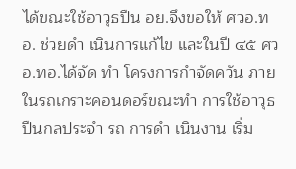ได้ขณะใช้อาวุธปืน อย.จึงขอให้ ศวอ.ทอ. ช่วยดำ เนินการแก้ไข และในปี ๔๕ ศวอ.ทอ.ได้จัด ทำ โครงการกําจัดควัน ภายในรถเกราะคอนดอร์ขณะทำ การใช้อาวุธปืนกลประจำ รถ การดำ เนินงาน เริ่ม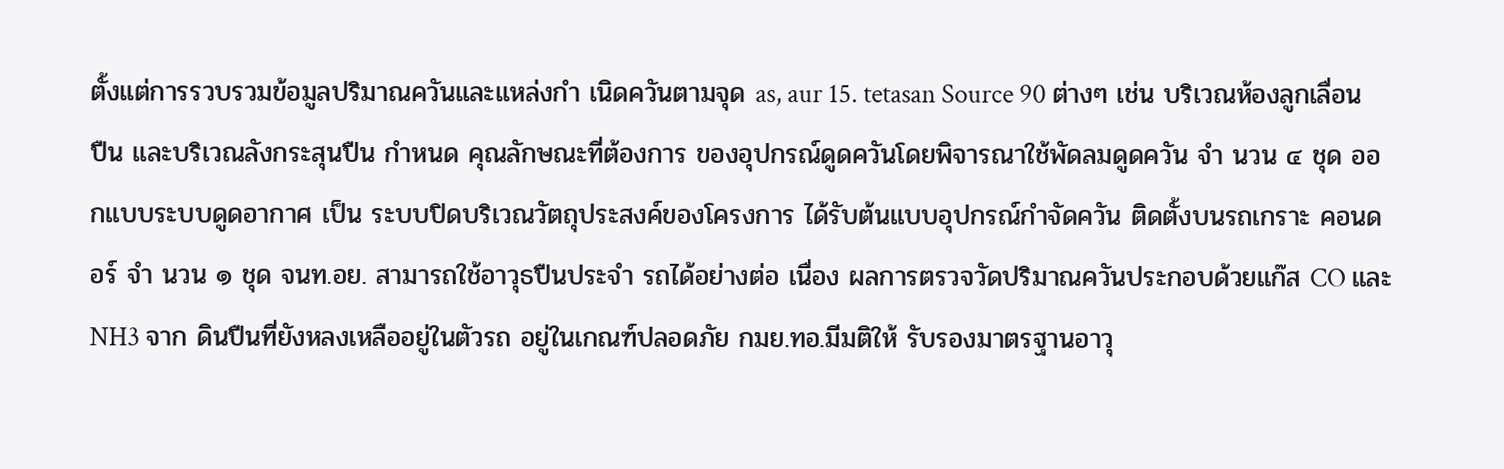ตั้งแต่การรวบรวมข้อมูลปริมาณควันและแหล่งกำ เนิดควันตามจุด as, aur 15. tetasan Source 90 ต่างๆ เช่น บริเวณห้องลูกเลื่อนปืน และบริเวณลังกระสุนปืน กําหนด คุณลักษณะที่ต้องการ ของอุปกรณ์ดูดควันโดยพิจารณาใช้พัดลมดูดควัน จำ นวน ๔ ชุด ออกแบบระบบดูดอากาศ เป็น ระบบปิดบริเวณวัตถุประสงค์ของโครงการ ได้รับต้นแบบอุปกรณ์กําจัดควัน ติดตั้งบนรถเกราะ คอนดอร์ จำ นวน ๑ ชุด จนท.อย. สามารถใช้อาวุธปืนประจำ รถได้อย่างต่อ เนื่อง ผลการตรวจวัดปริมาณควันประกอบด้วยแก๊ส CO และ NH3 จาก ดินปืนที่ยังหลงเหลืออยู่ในตัวรถ อยู่ในเกณฑ์ปลอดภัย กมย.ทอ.มีมติให้ รับรองมาตรฐานอาวุ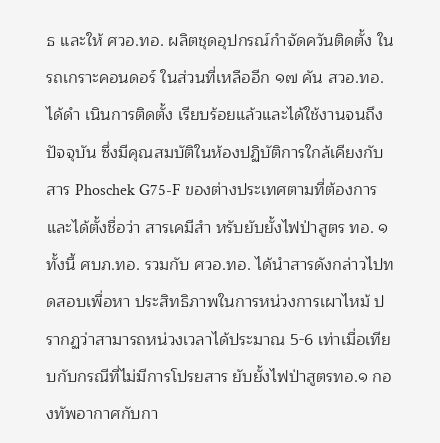ธ และให้ ศวอ.ทอ. ผลิตชุดอุปกรณ์กําจัดควันติดตั้ง ในรถเกราะคอนดอร์ ในส่วนที่เหลืออีก ๑๗ คัน สวอ.ทอ.ได้ดำ เนินการติดตั้ง เรียบร้อยแล้วและได้ใช้งานจนถึงปัจจุบัน ซึ่งมีคุณสมบัติในห้องปฏิบัติการใกล้เคียงกับสาร Phoschek G75-F ของต่างประเทศตามที่ต้องการ และได้ตั้งชื่อว่า สารเคมีสำ หรับยับยั้งไฟป่าสูตร ทอ. ๑ ทั้งนี้ ศบภ.ทอ. รวมกับ ศวอ.ทอ. ได้นําสารดังกล่าวไปทดสอบเพื่อหา ประสิทธิภาพในการหน่วงการเผาไหม้ ปรากฏว่าสามารถหน่วงเวลาได้ประมาณ 5-6 เท่าเมื่อเทียบกับกรณีที่ไม่มีการโปรยสาร ยับยั้งไฟป่าสูตรทอ.๑ กองทัพอากาศกับกา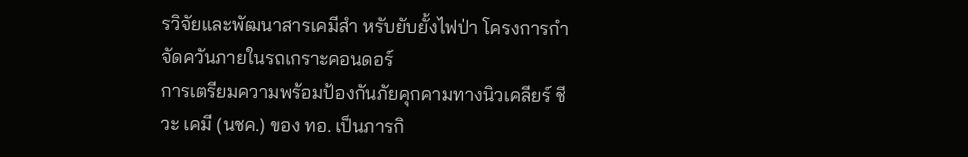รวิจัยและพัฒนาสารเคมีสำ หรับยับยั้งไฟป่า โครงการกําจัดควันภายในรถเกราะคอนดอร์
การเตรียมความพร้อมป้องกันภัยคุกคามทางนิวเคลียร์ ชีวะ เคมี (นชค.) ของ ทอ. เป็นภารกิ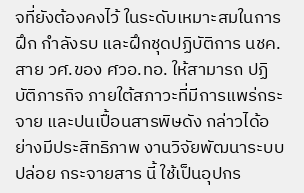จที่ยังต้องคงไว้ ในระดับเหมาะสมในการฝึก กําลังรบ และฝึกชุดปฏิบัติการ นชค. สาย วศ.ของ ศวอ.ทอ. ให้สามารถ ปฏิบัติภารกิจ ภายใต้สภาวะที่มีการแพร่กระจาย และปนเปื้อนสารพิษดัง กล่าวได้อย่างมีประสิทธิภาพ งานวิจัยพัฒนาระบบปล่อย กระจายสาร นี้ ใช้เป็นอุปกร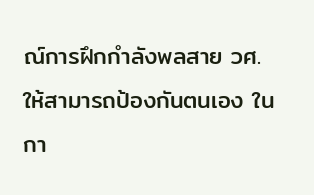ณ์การฝึกกําลังพลสาย วศ. ให้สามารถป้องกันตนเอง ในกา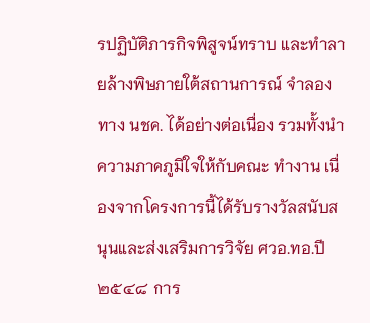รปฏิบัติภารกิจพิสูจน์ทราบ และทำลายล้างพิษภายใต้สถานการณ์ จำลองทาง นชค. ได้อย่างต่อเนื่อง รวมทั้งนําความภาคภูมิใจให้กับคณะ ทำงาน เนื่องจากโครงการนี้ได้รับรางวัลสนับสนุนและส่งเสริมการวิจัย ศวอ.ทอ.ปี ๒๕๔๘ การ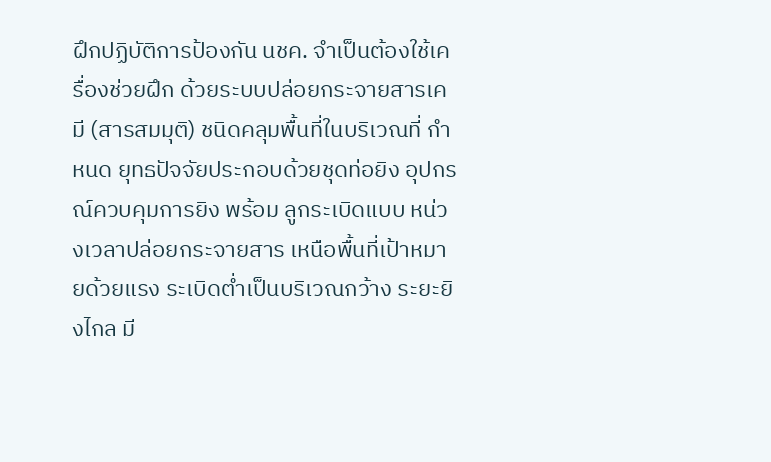ฝึกปฏิบัติการป้องกัน นชค. จำเป็นต้องใช้เครื่องช่วยฝึก ด้วยระบบปล่อยกระจายสารเคมี (สารสมมุติ) ชนิดคลุมพื้นที่ในบริเวณที่ กําหนด ยุทธปัจจัยประกอบด้วยชุดท่อยิง อุปกรณ์ควบคุมการยิง พร้อม ลูกระเบิดแบบ หน่วงเวลาปล่อยกระจายสาร เหนือพื้นที่เป้าหมายด้วยแรง ระเบิดต่ำเป็นบริเวณกว้าง ระยะยิงไกล มี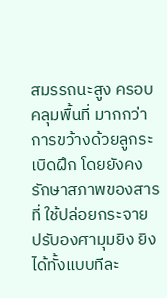สมรรถนะสูง ครอบคลุมพื้นที่ มากกว่าการขว้างด้วยลูกระเบิดฝึก โดยยังคงรักษาสภาพของสารที่ ใช้ปล่อยกระจาย ปรับองศามุมยิง ยิงได้ทั้งแบบทีละ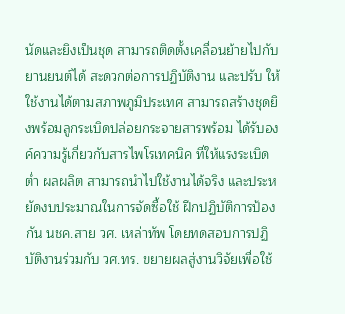นัดและยิงเป็นชุด สามารถติดตั้งเคลื่อนย้ายไปกับยานยนต์ได้ สะดวกต่อการปฏิบัติงาน และปรับ ให้ใช้งานได้ตามสภาพภูมิประเทศ สามารถสร้างชุดยิงพร้อมลูกระเบิดปล่อยกระจายสารพร้อม ได้รับองค์ความรู้เกี่ยวกับสารไพโรเทคนิค ที่ให้แรงระเบิดต่ำ ผลผลิต สามารถนําไปใช้งานได้จริง และประหยัดงบประมาณในการจัดซื้อใช้ ฝึกปฏิบัติการป้องกัน นชค.สาย วศ. เหล่าทัพ โดยทดสอบการปฏิบัติงานร่วมกับ วศ.ทร. ขยายผลสู่งานวิจัยเพื่อใช้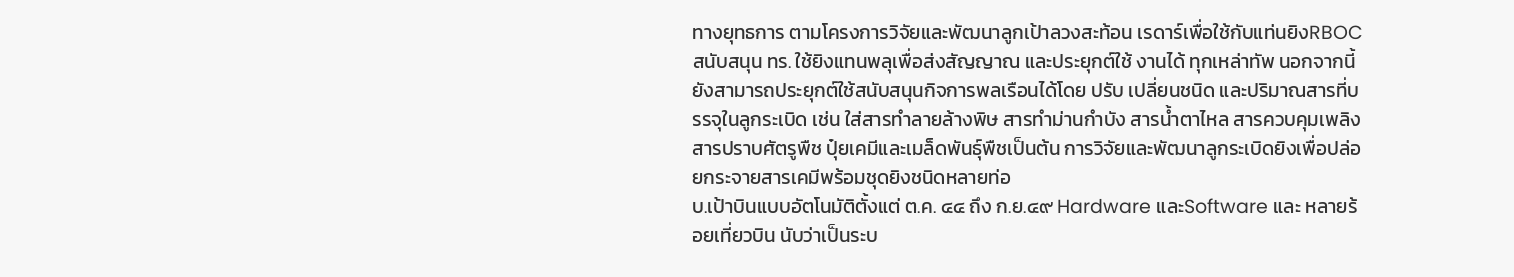ทางยุทธการ ตามโครงการวิจัยและพัฒนาลูกเป้าลวงสะท้อน เรดาร์เพื่อใช้กับแท่นยิงRBOCสนับสนุน ทร. ใช้ยิงแทนพลุเพื่อส่งสัญญาณ และประยุกต์ใช้ งานได้ ทุกเหล่าทัพ นอกจากนี้ยังสามารถประยุกต์ใช้สนับสนุนกิจการพลเรือนได้โดย ปรับ เปลี่ยนชนิด และปริมาณสารที่บรรจุในลูกระเบิด เช่น ใส่สารทำลายล้างพิษ สารทำม่านกำบัง สารน้ำตาไหล สารควบคุมเพลิง สารปราบศัตรูพืช ปุ๋ยเคมีและเมล็ดพันธุ์พืชเป็นต้น การวิจัยและพัฒนาลูกระเบิดยิงเพื่อปล่อยกระจายสารเคมีพร้อมชุดยิงชนิดหลายท่อ
บ.เป้าบินแบบอัตโนมัติตั้งแต่ ต.ค. ๔๔ ถึง ก.ย.๔๙ Hardware และSoftware และ หลายร้อยเที่ยวบิน นับว่าเป็นระบ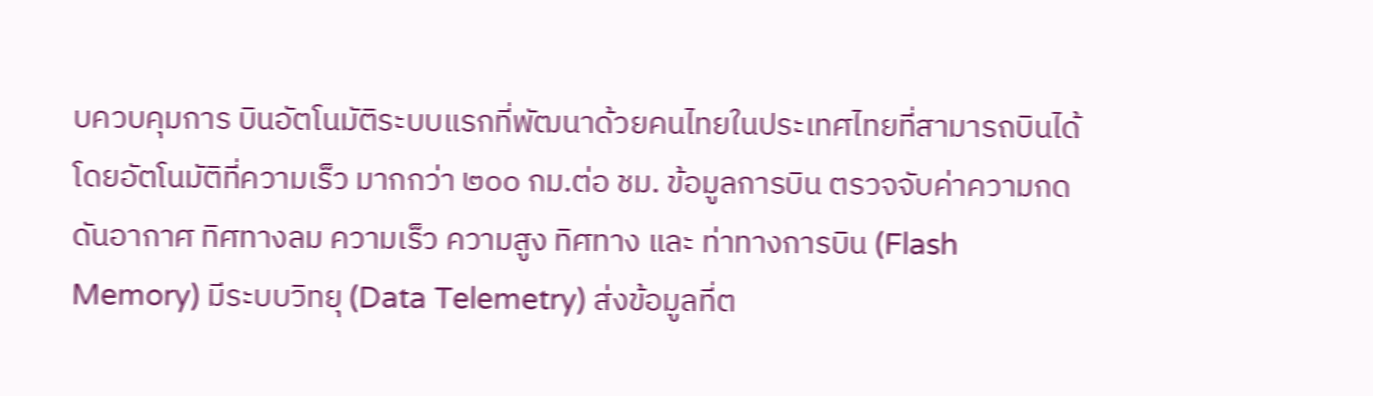บควบคุมการ บินอัตโนมัติระบบแรกที่พัฒนาด้วยคนไทยในประเทศไทยที่สามารถบินได้โดยอัตโนมัติที่ความเร็ว มากกว่า ๒๐๐ กม.ต่อ ชม. ข้อมูลการบิน ตรวจจับค่าความกดดันอากาศ ทิศทางลม ความเร็ว ความสูง ทิศทาง และ ท่าทางการบิน (Flash Memory) มีระบบวิทยุ (Data Telemetry) ส่งข้อมูลที่ต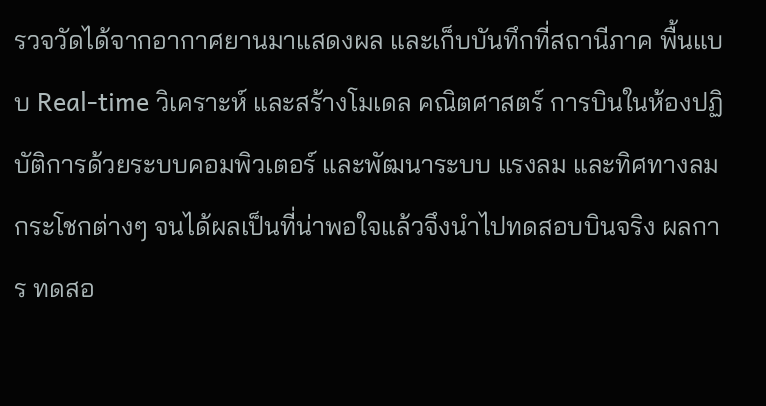รวจวัดได้จากอากาศยานมาแสดงผล และเก็บบันทึกที่สถานีภาค พื้นแบบ Real-time วิเคราะห์ และสร้างโมเดล คณิตศาสตร์ การบินในห้องปฏิบัติการด้วยระบบคอมพิวเตอร์ และพัฒนาระบบ แรงลม และทิศทางลมกระโชกต่างๆ จนได้ผลเป็นที่น่าพอใจแล้วจึงนําไปทดสอบบินจริง ผลการ ทดสอ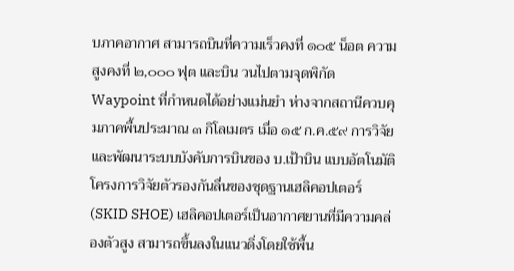บภาคอากาศ สามารถบินที่ความเร็วคงที่ ๑๐๕ น็อต ความสูงคงที่ ๒,๐๐๐ ฟุต และบิน วนไปตามจุดพิกัด Waypoint ที่กําหนดได้อย่างแม่นยํา ห่างจากสถานีควบคุมภาคพื้นประมาณ ๓ กิโลเมตร เมื่อ ๑๕ ก.ค.๕๙ การวิจัยและพัฒนาระบบบังคับการบินของ บ.เป้าบิน แบบอัตโนมัติ
โครงการวิจัยตัวรองกันลื่นของชุดฐานเฮลิคอปเตอร์ (SKID SHOE) เฮลิคอปเตอร์เป็นอากาศยานที่มีความคล่องตัวสูง สามารถขึ้นลงในแนวดิ่งโดยใช้พื้น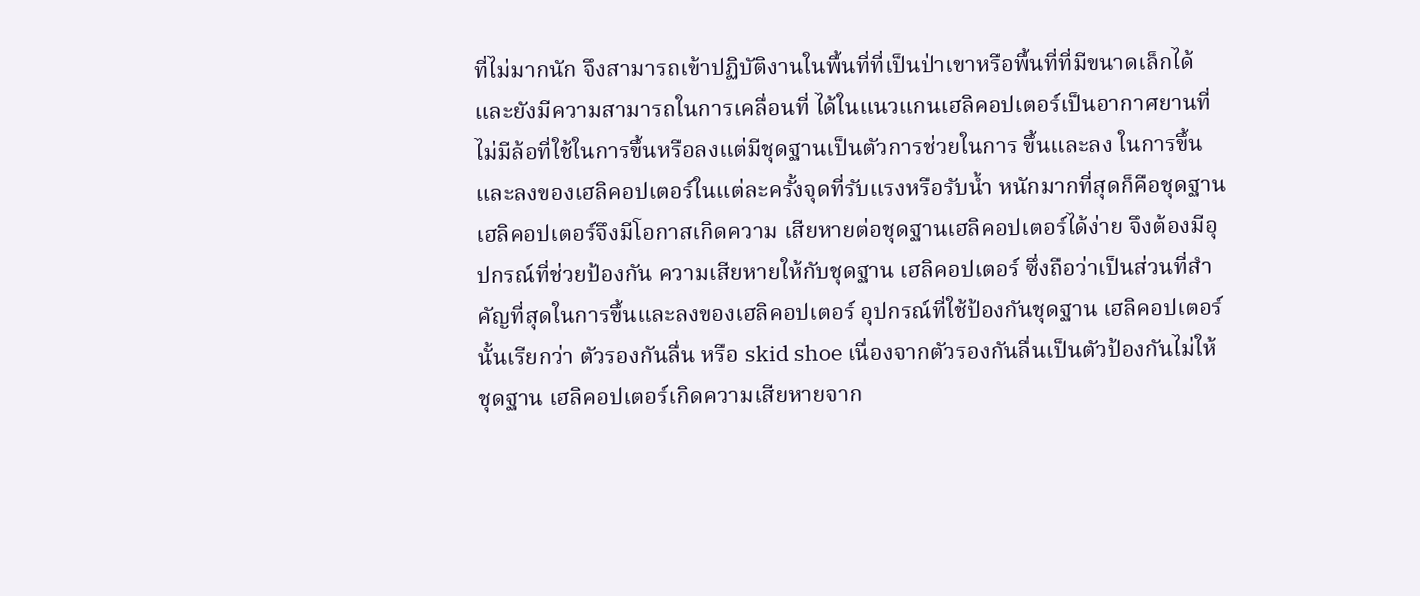ที่ไม่มากนัก จึงสามารถเข้าปฏิบัติงานในพื้นที่ที่เป็นป่าเขาหรือพื้นที่ที่มีขนาดเล็กได้และยังมีความสามารถในการเคลื่อนที่ ได้ในแนวแกนเฮลิคอปเตอร์เป็นอากาศยานที่ไม่มีล้อที่ใช้ในการขึ้นหรือลงแต่มีชุดฐานเป็นตัวการช่วยในการ ขึ้นและลง ในการขึ้นและลงของเฮลิคอปเตอร์ในแต่ละครั้งจุดที่รับแรงหรือรับน้ำ หนักมากที่สุดก็คือชุดฐาน เฮลิคอปเตอร์จึงมีโอกาสเกิดความ เสียหายต่อชุดฐานเฮลิคอปเตอร์ได้ง่าย จึงต้องมีอุปกรณ์ที่ช่วยป้องกัน ความเสียหายให้กับชุดฐาน เฮลิคอปเตอร์ ซึ่งถือว่าเป็นส่วนที่สำ คัญที่สุดในการขึ้นและลงของเฮลิคอปเตอร์ อุปกรณ์ที่ใช้ป้องกันชุดฐาน เฮลิคอปเตอร์นั้นเรียกว่า ตัวรองกันลื่น หรือ skid shoe เนื่องจากตัวรองกันลื่นเป็นตัวป้องกันไม่ให้ชุดฐาน เฮลิคอปเตอร์เกิดความเสียหายจาก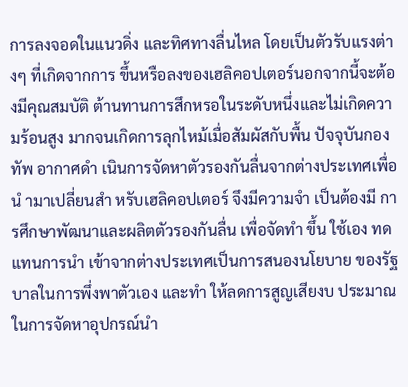การลงจอดในแนวดิ่ง และทิศทางลื่นไหล โดยเป็นตัวรับแรงต่างๆ ที่เกิดจากการ ขึ้นหรือลงของเฮลิคอปเตอร์นอกจากนี้จะต้องมีคุณสมบัติ ต้านทานการสึกหรอในระดับหนึ่งและไม่เกิดความร้อนสูง มากจนเกิดการลุกไหม้เมื่อสัมผัสกับพื้น ปัจจุบันกองทัพ อากาศดำ เนินการจัดหาตัวรองกันลื่นจากต่างประเทศเพื่อนํ ามาเปลี่ยนสำ หรับเฮลิคอปเตอร์ จึงมีความจำ เป็นต้องมี การศึกษาพัฒนาและผลิตตัวรองกันลื่น เพื่อจัดทำ ขึ้น ใช้เอง ทดแทนการนำ เข้าจากต่างประเทศเป็นการสนองนโยบาย ของรัฐบาลในการพึ่งพาตัวเอง และทำ ให้ลดการสูญเสียงบ ประมาณในการจัดหาอุปกรณ์นำ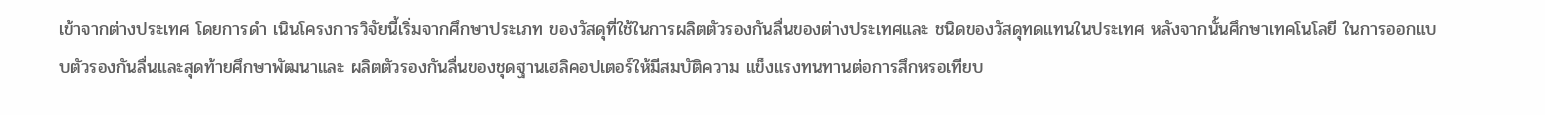เข้าจากต่างประเทศ โดยการดำ เนินโครงการวิจัยนี้เริ่มจากศึกษาประเภท ของวัสดุที่ใช้ในการผลิตตัวรองกันลื่นของต่างประเทศและ ชนิดของวัสดุทดแทนในประเทศ หลังจากนั้นศึกษาเทคโนโลยี ในการออกแบบตัวรองกันลื่นและสุดท้ายศึกษาพัฒนาและ ผลิตตัวรองกันลื่นของชุดฐานเฮลิคอปเตอร์ให้มีสมบัติความ แข็งแรงทนทานต่อการสึกหรอเทียบ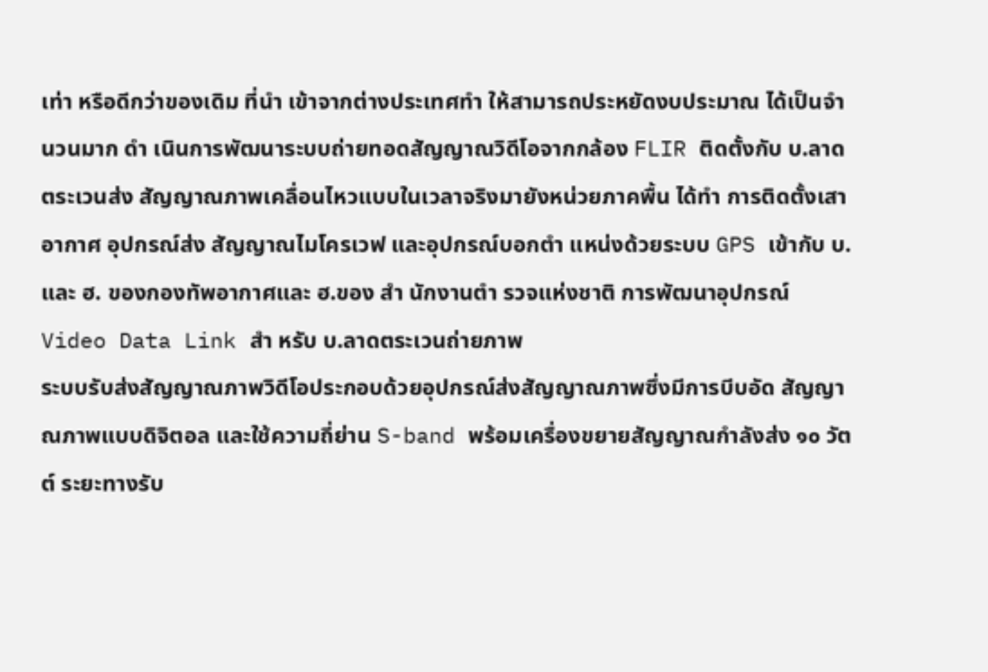เท่า หรือดีกว่าของเดิม ที่นำ เข้าจากต่างประเทศทำ ให้สามารถประหยัดงบประมาณ ได้เป็นจำ นวนมาก ดำ เนินการพัฒนาระบบถ่ายทอดสัญญาณวิดีโอจากกล้อง FLIR ติดตั้งกับ บ.ลาดตระเวนส่ง สัญญาณภาพเคลื่อนไหวแบบในเวลาจริงมายังหน่วยภาคพื้น ได้ทำ การติดตั้งเสาอากาศ อุปกรณ์ส่ง สัญญาณไมโครเวฟ และอุปกรณ์บอกตำ แหน่งด้วยระบบ GPS เข้ากับ บ. และ ฮ. ของกองทัพอากาศและ ฮ.ของ สำ นักงานตำ รวจแห่งชาติ การพัฒนาอุปกรณ์ Video Data Link สำ หรับ บ.ลาดตระเวนถ่ายภาพ
ระบบรับส่งสัญญาณภาพวิดีโอประกอบด้วยอุปกรณ์ส่งสัญญาณภาพซึ่งมีการบีบอัด สัญญาณภาพแบบดิจิตอล และใช้ความถี่ย่าน S-band พร้อมเครื่องขยายสัญญาณกําลังส่ง ๑๐ วัตต์ ระยะทางรับ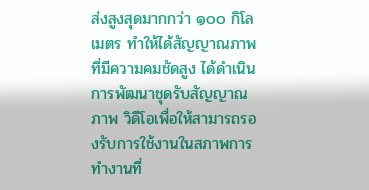ส่งสูงสุดมากกว่า ๑๐๐ กิโลเมตร ทำให้ได้สัญญาณภาพที่มีความคมชัดสูง ได้ดำเนินการพัฒนาชุดรับสัญญาณภาพ วิดีโอเพื่อให้สามารถรองรับการใช้งานในสภาพการทำงานที่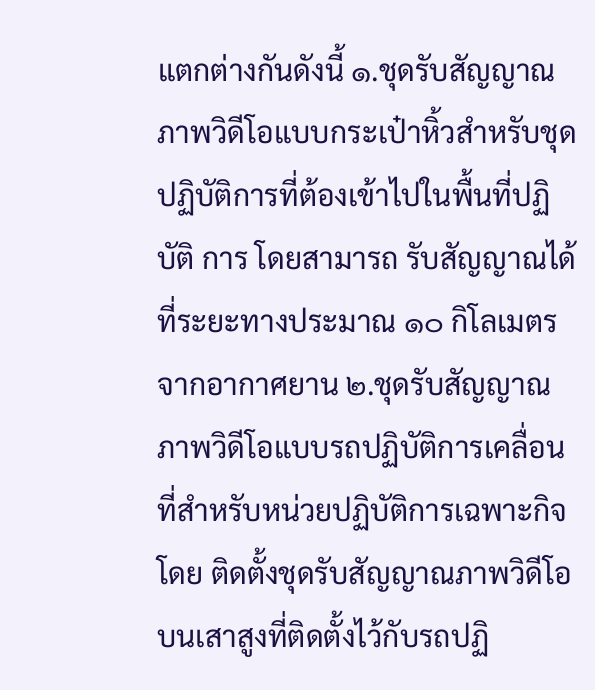แตกต่างกันดังนี้ ๑.ชุดรับสัญญาณภาพวิดีโอแบบกระเป๋าหิ้วสำหรับชุดปฏิบัติการที่ต้องเข้าไปในพื้นที่ปฏิบัติ การ โดยสามารถ รับสัญญาณได้ที่ระยะทางประมาณ ๑๐ กิโลเมตร จากอากาศยาน ๒.ชุดรับสัญญาณภาพวิดีโอแบบรถปฏิบัติการเคลื่อนที่สำหรับหน่วยปฏิบัติการเฉพาะกิจโดย ติดตั้งชุดรับสัญญาณภาพวิดีโอบนเสาสูงที่ติดตั้งไว้กับรถปฏิ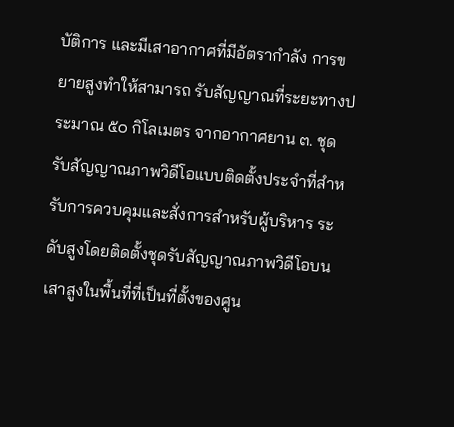บัติการ และมีเสาอากาศที่มีอัตรากำลัง การขยายสูงทำให้สามารถ รับสัญญาณที่ระยะทางประมาณ ๕๐ กิโลเมตร จากอากาศยาน ๓. ชุดรับสัญญาณภาพวิดีโอแบบติดตั้งประจำที่สำหรับการควบคุมและสั่งการสำหรับผู้บริหาร ระดับสูงโดยติดตั้งชุดรับสัญญาณภาพวิดีโอบนเสาสูงในพื้นที่ที่เป็นที่ตั้งของศูน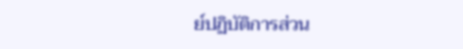ย์ปฏิบัติการส่วน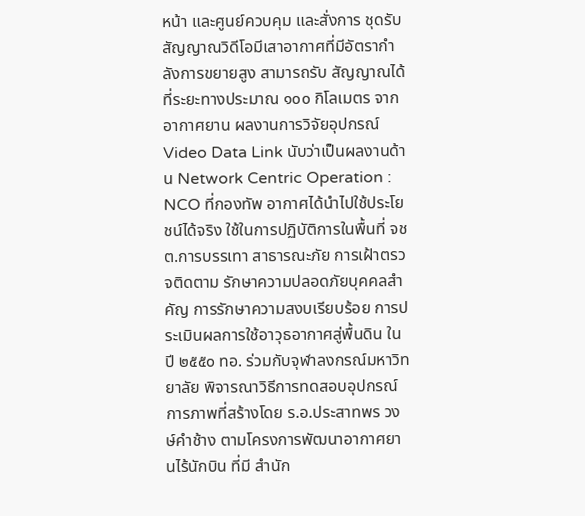หน้า และศูนย์ควบคุม และสั่งการ ชุดรับสัญญาณวิดีโอมีเสาอากาศที่มีอัตรากำลังการขยายสูง สามารถรับ สัญญาณได้ที่ระยะทางประมาณ ๑๐๐ กิโลเมตร จากอากาศยาน ผลงานการวิจัยอุปกรณ์Video Data Link นับว่าเป็นผลงานด้าน Network Centric Operation : NCO ที่กองทัพ อากาศได้นําไปใช้ประโยชน์ได้จริง ใช้ในการปฏิบัติการในพื้นที่ จชต.การบรรเทา สาธารณะภัย การเฝ้าตรวจติดตาม รักษาความปลอดภัยบุคคลสำคัญ การรักษาความสงบเรียบร้อย การประเมินผลการใช้อาวุธอากาศสู่พื้นดิน ในปี ๒๕๕๐ ทอ. ร่วมกับจุฬาลงกรณ์มหาวิทยาลัย พิจารณาวิธีการทดสอบอุปกรณ์ การภาพที่สร้างโดย ร.อ.ประสาทพร วงษ์คําช้าง ตามโครงการพัฒนาอากาศยานไร้นักบิน ที่มี สำนัก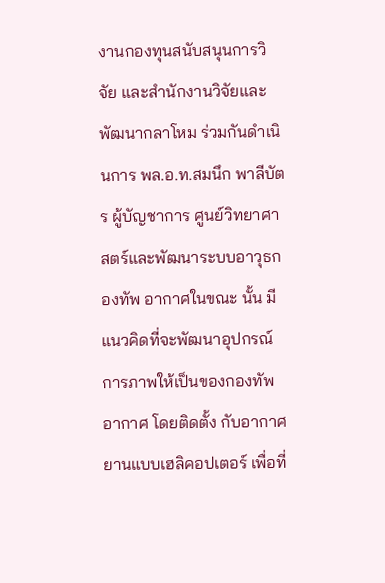งานกองทุนสนับสนุนการวิจัย และสำนักงานวิจัยและพัฒนากลาโหม ร่วมกันดำเนินการ พล.อ.ท.สมนึก พาลีบัตร ผู้บัญชาการ ศูนย์วิทยาศาสตร์และพัฒนาระบบอาวุธกองทัพ อากาศในขณะ นั้น มีแนวคิดที่จะพัฒนาอุปกรณ์การภาพให้เป็นของกองทัพอากาศ โดยติดตั้ง กับอากาศยานแบบเฮลิคอปเตอร์ เพื่อที่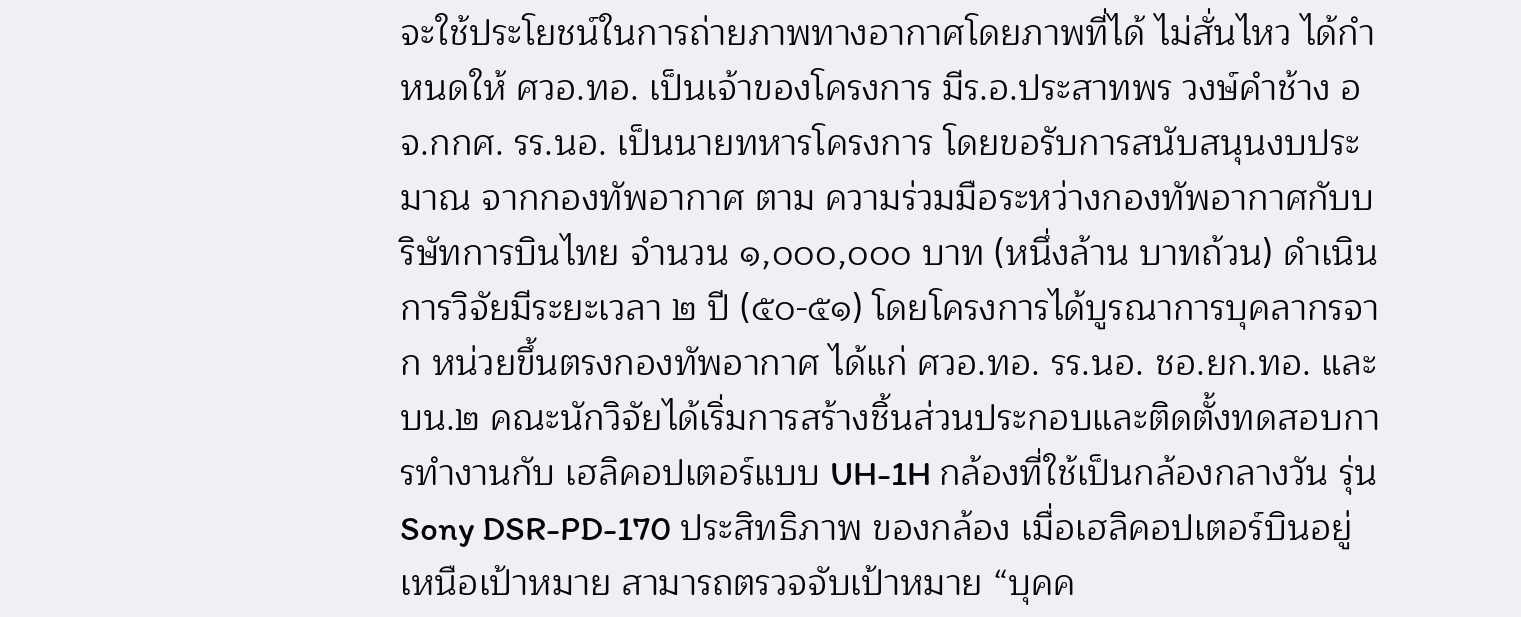จะใช้ประโยชน์ในการถ่ายภาพทางอากาศโดยภาพที่ได้ ไม่สั่นไหว ได้กําหนดให้ ศวอ.ทอ. เป็นเจ้าของโครงการ มีร.อ.ประสาทพร วงษ์คําช้าง อจ.กกศ. รร.นอ. เป็นนายทหารโครงการ โดยขอรับการสนับสนุนงบประมาณ จากกองทัพอากาศ ตาม ความร่วมมือระหว่างกองทัพอากาศกับบริษัทการบินไทย จำนวน ๑,๐๐๐,๐๐๐ บาท (หนึ่งล้าน บาทถ้วน) ดำเนินการวิจัยมีระยะเวลา ๒ ปี (๕๐-๕๑) โดยโครงการได้บูรณาการบุคลากรจาก หน่วยขึ้นตรงกองทัพอากาศ ได้แก่ ศวอ.ทอ. รร.นอ. ชอ.ยก.ทอ. และ บน.๒ คณะนักวิจัยได้เริ่มการสร้างชิ้นส่วนประกอบและติดตั้งทดสอบการทำงานกับ เฮลิคอปเตอร์แบบ UH-1H กล้องที่ใช้เป็นกล้องกลางวัน รุ่น Sony DSR-PD-170 ประสิทธิภาพ ของกล้อง เมื่อเฮลิคอปเตอร์บินอยู่เหนือเป้าหมาย สามารถตรวจจับเป้าหมาย “บุคค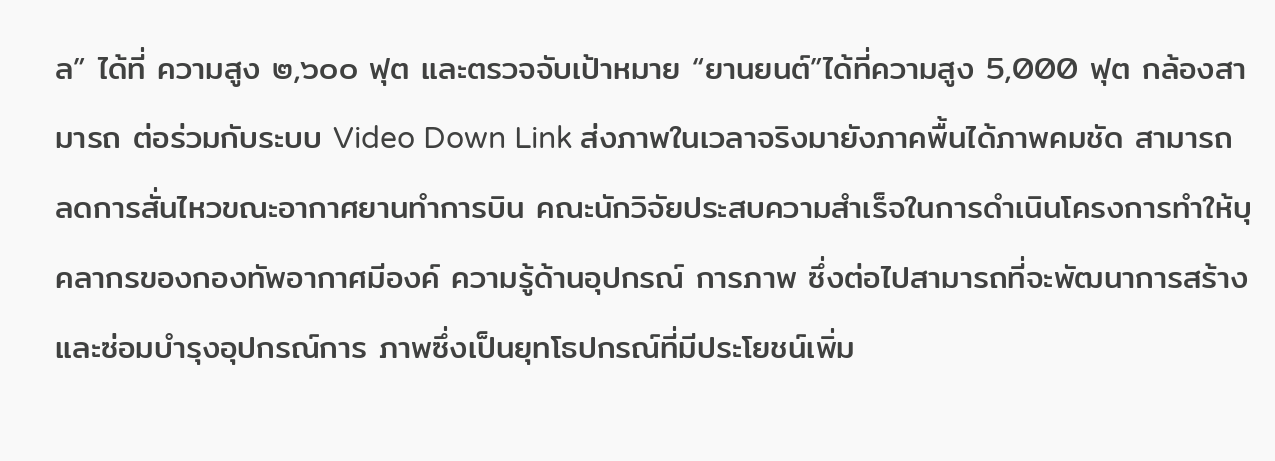ล” ได้ที่ ความสูง ๒,๖๐๐ ฟุต และตรวจจับเป้าหมาย “ยานยนต์”ได้ที่ความสูง 5,000 ฟุต กล้องสามารถ ต่อร่วมกับระบบ Video Down Link ส่งภาพในเวลาจริงมายังภาคพื้นได้ภาพคมชัด สามารถ ลดการสั่นไหวขณะอากาศยานทำการบิน คณะนักวิจัยประสบความสำเร็จในการดำเนินโครงการทำให้บุคลากรของกองทัพอากาศมีองค์ ความรู้ด้านอุปกรณ์ การภาพ ซึ่งต่อไปสามารถที่จะพัฒนาการสร้างและซ่อมบํารุงอุปกรณ์การ ภาพซึ่งเป็นยุทโธปกรณ์ที่มีประโยชน์เพิ่ม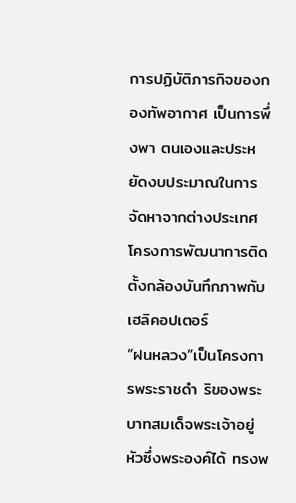การปฏิบัติภารกิจของกองทัพอากาศ เป็นการพึ่งพา ตนเองและประหยัดงบประมาณในการจัดหาจากต่างประเทศ โครงการพัฒนาการติดตั้งกล้องบันทึกภาพกับเฮลิคอปเตอร์
“ฝนหลวง”เป็นโครงการพระราชดำ ริของพระบาทสมเด็จพระเจ้าอยู่หัวซึ่งพระองค์ได้ ทรงพ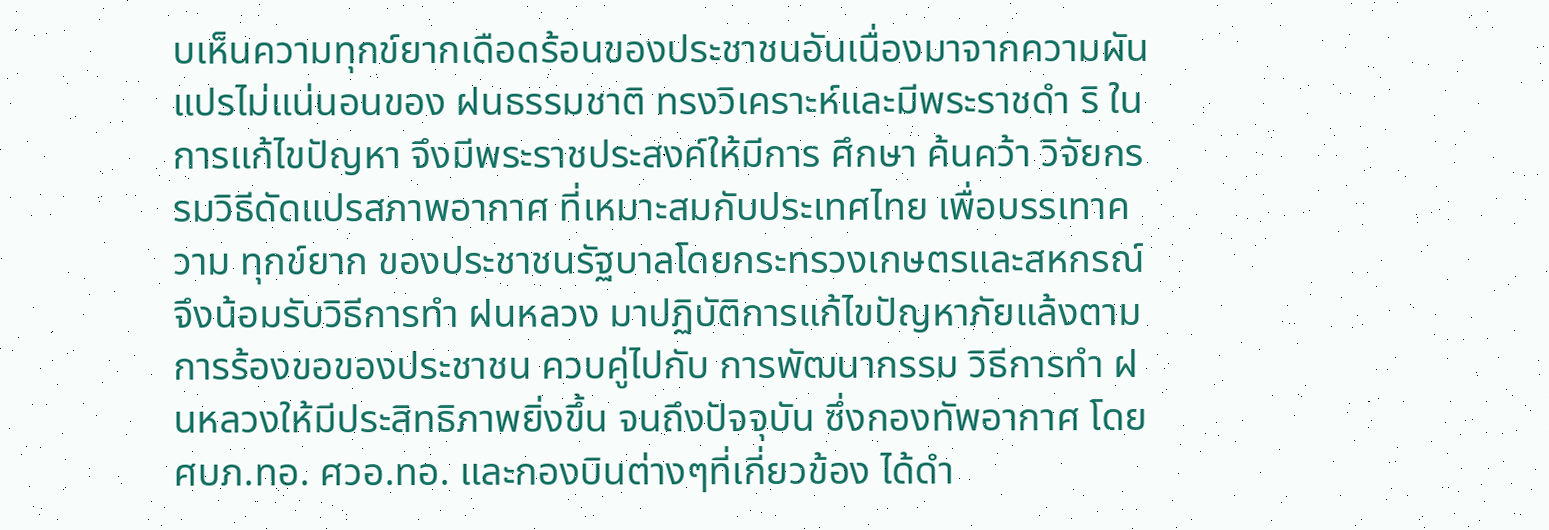บเห็นความทุกข์ยากเดือดร้อนของประชาชนอันเนื่องมาจากความผันแปรไม่แน่นอนของ ฝนธรรมชาติ ทรงวิเคราะห์และมีพระราชดำ ริ ในการแก้ไขปัญหา จึงมีพระราชประสงค์ให้มีการ ศึกษา ค้นคว้า วิจัยกรรมวิธีดัดแปรสภาพอากาศ ที่เหมาะสมกับประเทศไทย เพื่อบรรเทาความ ทุกข์ยาก ของประชาชนรัฐบาลโดยกระทรวงเกษตรและสหกรณ์ จึงน้อมรับวิธีการทำ ฝนหลวง มาปฏิบัติการแก้ไขปัญหาภัยแล้งตามการร้องขอของประชาชน ควบคู่ไปกับ การพัฒนากรรม วิธีการทำ ฝนหลวงให้มีประสิทธิภาพยิ่งขึ้น จนถึงปัจจุบัน ซึ่งกองทัพอากาศ โดย ศบภ.ทอ. ศวอ.ทอ. และกองบินต่างๆที่เกี่ยวข้อง ได้ดำ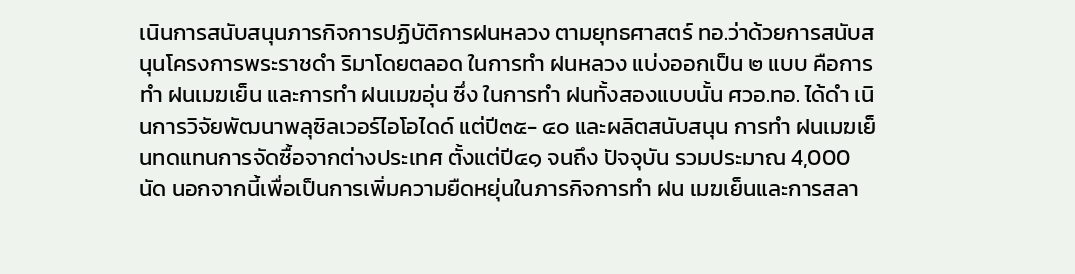เนินการสนับสนุนภารกิจการปฏิบัติการฝนหลวง ตามยุทธศาสตร์ ทอ.ว่าด้วยการสนับสนุนโครงการพระราชดำ ริมาโดยตลอด ในการทำ ฝนหลวง แบ่งออกเป็น ๒ แบบ คือการทำ ฝนเมฆเย็น และการทำ ฝนเมฆอุ่น ซึ่ง ในการทำ ฝนทั้งสองแบบนั้น ศวอ.ทอ. ได้ดำ เนินการวิจัยพัฒนาพลุซิลเวอร์ไอโอไดด์ แต่ปี๓๕- ๔๐ และผลิตสนับสนุน การทำ ฝนเมฆเย็นทดแทนการจัดซื้อจากต่างประเทศ ตั้งแต่ปี๔๑ จนถึง ปัจจุบัน รวมประมาณ 4,000 นัด นอกจากนี้เพื่อเป็นการเพิ่มความยืดหยุ่นในภารกิจการทำ ฝน เมฆเย็นและการสลา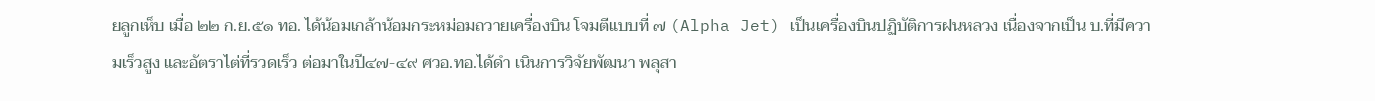ยลูกเห็บ เมื่อ ๒๒ ก.ย.๕๑ ทอ. ได้น้อมเกล้าน้อมกระหม่อมถวายเครื่องบิน โจมตีแบบที่ ๗ (Alpha Jet) เป็นเครื่องบินปฏิบัติการฝนหลวง เนื่องจากเป็น บ.ที่มีความเร็วสูง และอัตราไต่ที่รวดเร็ว ต่อมาในปี๔๗-๔๙ ศวอ.ทอ.ได้ดำ เนินการวิจัยพัฒนา พลุสา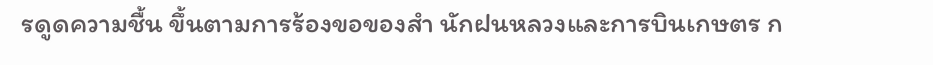รดูดความชื้น ขึ้นตามการร้องขอของสำ นักฝนหลวงและการบินเกษตร ก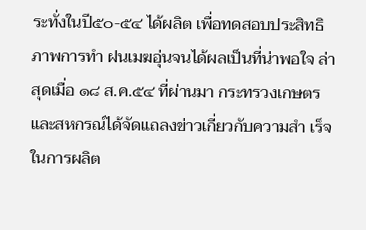ระทั่งในปี๕๐-๕๔ ได้ผลิต เพื่อทดสอบประสิทธิภาพการทำ ฝนเมฆอุ่นจนได้ผลเป็นที่น่าพอใจ ล่าสุดเมื่อ ๑๘ ส.ค.๕๔ ที่ผ่านมา กระทรวงเกษตร และสหกรณ์ได้จัดแถลงข่าวเกี่ยวกับความสำ เร็จในการผลิต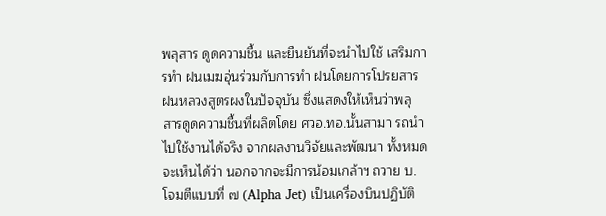พลุสาร ดูดความชื้น และยืนยันที่จะนําไปใช้ เสริมการทำ ฝนเมฆอุ่นร่วมกับการทำ ฝนโดยการโปรยสาร ฝนหลวงสูตรผงในปัจจุบัน ซึ่งแสดงให้เห็นว่าพลุ สารดูดความชื้นที่ผลิตโดย ศวอ.ทอ.นั้นสามา รถนําไปใช้งานได้จริง จากผลงานวิจัยและพัฒนา ทั้งหมด จะเห็นได้ว่า นอกจากจะมีการน้อมเกล้าฯ ถวาย บ. โจมตีแบบที่ ๗ (Alpha Jet) เป็นเครื่องบินปฏิบัติ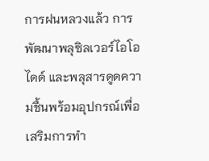การฝนหลวงแล้ว การพัฒนาพลุซิลเวอร์ไอโอ ไดด์ และพลุสารดูดความชื้นพร้อมอุปกรณ์เพื่อเสริมการทำ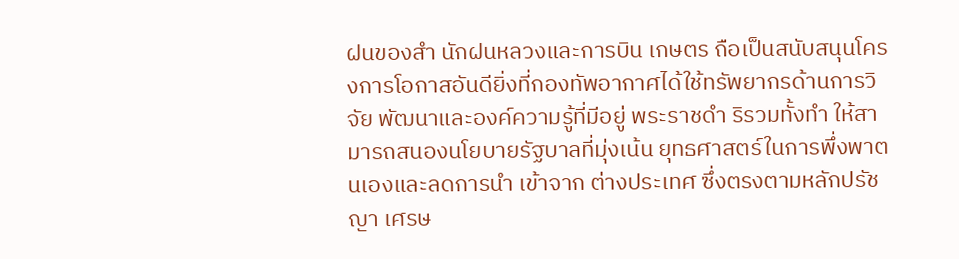ฝนของสำ นักฝนหลวงและการบิน เกษตร ถือเป็นสนับสนุนโครงการโอกาสอันดียิ่งที่กองทัพอากาศได้ใช้ทรัพยากรด้านการวิจัย พัฒนาและองค์ความรู้ที่มีอยู่ พระราชดำ ริรวมทั้งทำ ให้สามารถสนองนโยบายรัฐบาลที่มุ่งเน้น ยุทธศาสตร์ในการพึ่งพาตนเองและลดการนำ เข้าจาก ต่างประเทศ ซึ่งตรงตามหลักปรัชญา เศรษ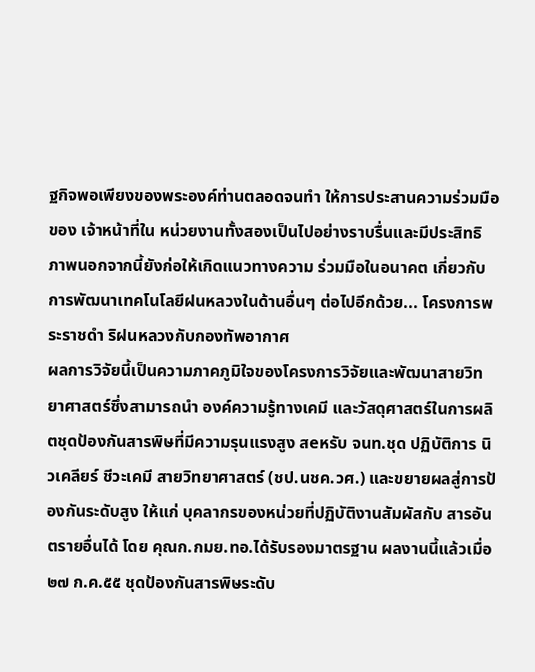ฐกิจพอเพียงของพระองค์ท่านตลอดจนทำ ให้การประสานความร่วมมือของ เจ้าหน้าที่ใน หน่วยงานทั้งสองเป็นไปอย่างราบรื่นและมีประสิทธิภาพนอกจากนี้ยังก่อให้เกิดแนวทางความ ร่วมมือในอนาคต เกี่ยวกับการพัฒนาเทคโนโลยีฝนหลวงในด้านอื่นๆ ต่อไปอีกด้วย... โครงการพระราชดำ ริฝนหลวงกับกองทัพอากาศ
ผลการวิจัยนี้เป็นความภาคภูมิใจของโครงการวิจัยและพัฒนาสายวิทยาศาสตร์ซึ่งสามารถนํา องค์ความรู้ทางเคมี และวัสดุศาสตร์ในการผลิตชุดป้องกันสารพิษที่มีความรุนแรงสูง สeหรับ จนท.ชุด ปฏิบัติการ นิวเคลียร์ ชีวะเคมี สายวิทยาศาสตร์ (ชป.นชค.วศ.) และขยายผลสู่การป้องกันระดับสูง ให้แก่ บุคลากรของหน่วยที่ปฏิบัติงานสัมผัสกับ สารอันตรายอื่นได้ โดย คุณก.กมย.ทอ.ได้รับรองมาตรฐาน ผลงานนี้แล้วเมื่อ ๒๗ ก.ค.๕๕ ชุดป้องกันสารพิษระดับ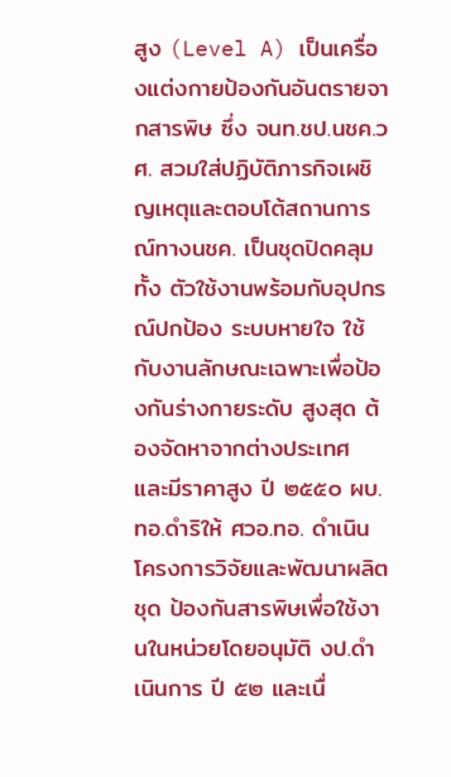สูง (Level A) เป็นเครื่องแต่งกายป้องกันอันตรายจากสารพิษ ซึ่ง จนท.ชป.นชค.วศ. สวมใส่ปฏิบัติภารกิจเผชิญเหตุและตอบโต้สถานการณ์ทางนชค. เป็นชุดปิดคลุมทั้ง ตัวใช้งานพร้อมกับอุปกรณ์ปกป้อง ระบบหายใจ ใช้กับงานลักษณะเฉพาะเพื่อป้องกันร่างกายระดับ สูงสุด ต้องจัดหาจากต่างประเทศ และมีราคาสูง ปี ๒๕๕๐ ผบ.ทอ.ดําริให้ ศวอ.ทอ. ดำเนินโครงการวิจัยและพัฒนาผลิตชุด ป้องกันสารพิษเพื่อใช้งานในหน่วยโดยอนุมัติ งป.ดำเนินการ ปี ๕๒ และเนื่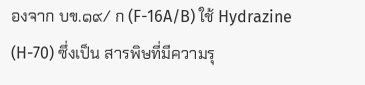องจาก บข.๑๙/ ก (F-16A/B) ใช้ Hydrazine (H-70) ซึ่งเป็น สารพิษที่มีความรุ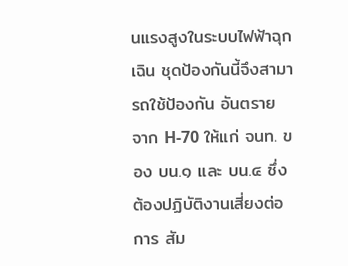นแรงสูงในระบบไฟฟ้าฉุกเฉิน ชุดป้องกันนี้จึงสามารถใช้ป้องกัน อันตราย จาก H-70 ให้แก่ จนท. ของ บน.๑ และ บน.๔ ซึ่งต้องปฏิบัติงานเสี่ยงต่อการ สัม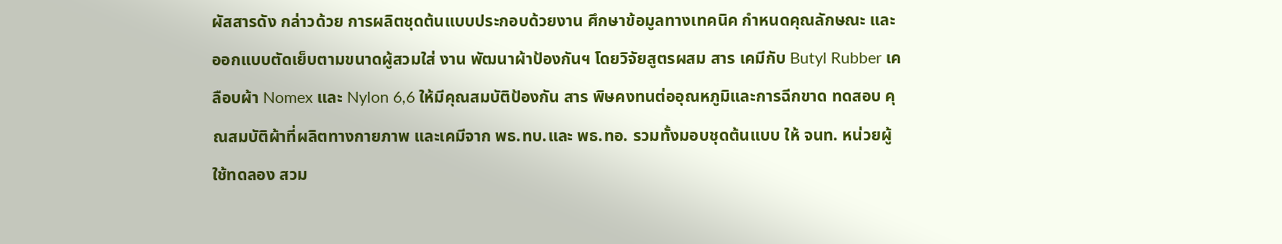ผัสสารดัง กล่าวด้วย การผลิตชุดต้นแบบประกอบด้วยงาน ศึกษาข้อมูลทางเทคนิค กําหนดคุณลักษณะ และออกแบบตัดเย็บตามขนาดผู้สวมใส่ งาน พัฒนาผ้าป้องกันฯ โดยวิจัยสูตรผสม สาร เคมีกับ Butyl Rubber เคลือบผ้า Nomex และ Nylon 6,6 ให้มีคุณสมบัติป้องกัน สาร พิษคงทนต่ออุณหภูมิและการฉีกขาด ทดสอบ คุณสมบัติผ้าที่ผลิตทางกายภาพ และเคมีจาก พธ.ทบ.และ พธ.ทอ. รวมทั้งมอบชุดต้นแบบ ให้ จนท. หน่วยผู้ใช้ทดลอง สวม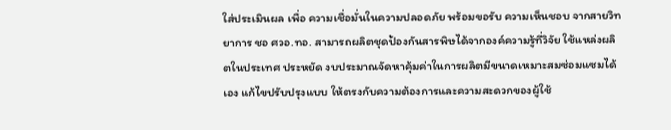ใส่ประเมินผล เพื่อ ความเชื่อมั่นในความปลอดภัย พร้อมขอรับ ความเห็นชอบ จากสายวิทยาการ ชอ ศวอ.ทอ. สามารถผลิตชุดป้องกันสารพิษได้จากองค์ความรู้ที่วิจัย ใช้แหล่งผลิตในประเทศ ประหยัด งบประมาณจัดหาคุ้มค่าในการผลิตมีขนาดเหมาะสมซ่อมแซมได้เอง แก้ไขปรับปรุงแบบ ให้ตรงกับความต้องการและความสะดวกของผู้ใช้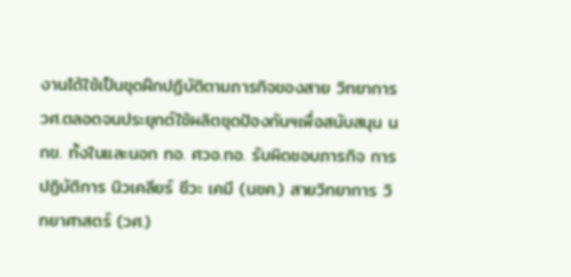งานได้ใช้เป็นชุดฝึกปฏิบัติตามภารกิจของสาย วิทยาการ วศ.ตลอดจนประยุกต์ใช้ผลิตชุดป้องกันฯเพื่อสนับสนุน นกข. ทั้งในและนอก ทอ. ศวอ.ทอ. รับผิดชอบภารกิจ การปฏิบัติการ นิวเคลียร์ ชีวะ เคมี (นชค.) สายวิทยาการ วิทยาศาสตร์ (วศ.)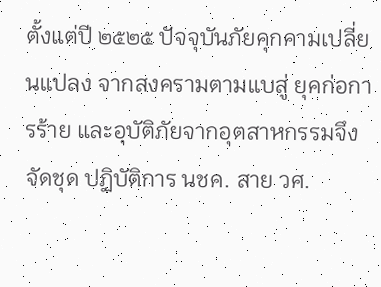ตั้งแต่ปี ๒๕๒๕ ปัจจุบันภัยคุกคามเปลี่ยนแปลง จากสงครามตามแบสู่ ยุคก่อการร้าย และอุบัติภัยจากอุตสาหกรรมจึงจัดชุด ปฏิบัติการ นชค. สาย วศ.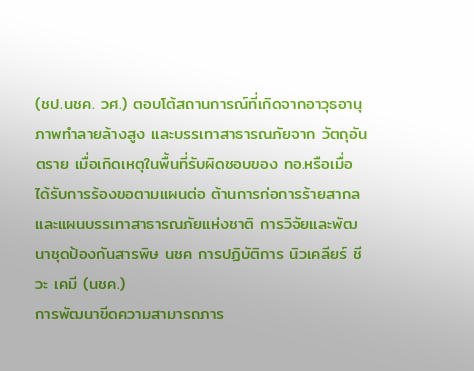(ชป.นชค. วศ.) ตอบโต้สถานการณ์ที่เกิดจากอาวุธอานุภาพทำลายล้างสูง และบรรเทาสาธารณภัยจาก วัตถุอันตราย เมื่อเกิดเหตุในพื้นที่รับผิดชอบของ ทอ.หรือเมื่อได้รับการร้องขอตามแผนต่อ ต้านการก่อการร้ายสากลและแผนบรรเทาสาธารณภัยแห่งชาติ การวิจัยและพัฒนาชุดป้องกันสารพิษ นชค การปฏิบัติการ นิวเคลียร์ ชีวะ เคมี (นชค.)
การพัฒนาขีดความสามารถภาร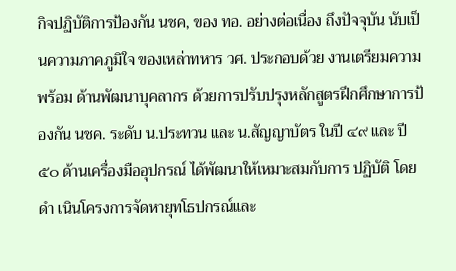กิจปฏิบัติการป้องกัน นชค, ของ ทอ. อย่างต่อเนื่อง ถึงปัจจุบัน นับเป็นความภาคภูมิใจ ของเหล่าทหาร วศ. ประกอบด้วย งานเตรียมความพร้อม ด้านพัฒนาบุคลากร ด้วยการปรับปรุงหลักสูตรฝึกศึกษาการป้องกัน นชค. ระดับ น.ประทวน และ น.สัญญาบัตร ในปี ๔๙ และ ปี ๕๐ ด้านเครื่องมืออุปกรณ์ ได้พัฒนาให้เหมาะสมกับการ ปฏิบัติ โดยดำ เนินโครงการจัดหายุทโธปกรณ์และ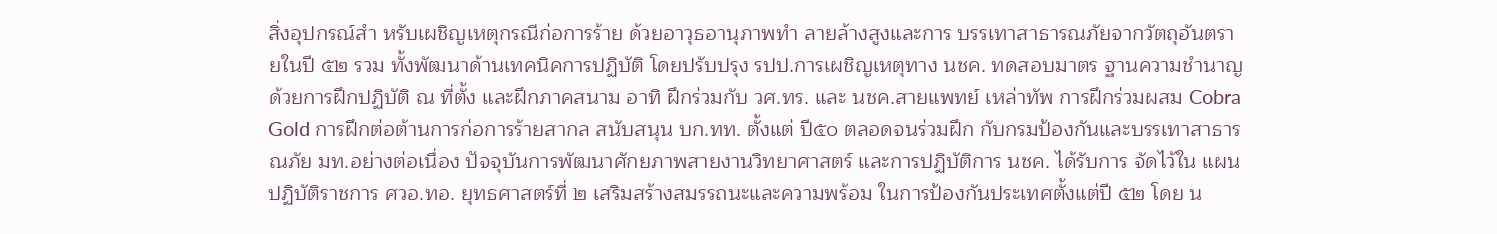สิ่งอุปกรณ์สำ หรับเผชิญเหตุกรณีก่อการร้าย ด้วยอาวุธอานุภาพทำ ลายล้างสูงและการ บรรเทาสาธารณภัยจากวัตถุอันตรายในปี ๕๒ รวม ทั้งพัฒนาด้านเทคนิคการปฏิบัติ โดยปรับปรุง รปป.การเผชิญเหตุทาง นชค. ทดสอบมาตร ฐานความชํานาญด้วยการฝึกปฏิบัติ ณ ที่ตั้ง และฝึกภาคสนาม อาทิ ฝึกร่วมกับ วศ.ทร. และ นชค.สายแพทย์ เหล่าทัพ การฝึกร่วมผสม Cobra Gold การฝึกต่อต้านการก่อการร้ายสากล สนับสนุน บก.ทท. ตั้งแต่ ปี๕๐ ตลอดจนร่วมฝึก กับกรมป้องกันและบรรเทาสาธารณภัย มท.อย่างต่อเนื่อง ปัจจุบันการพัฒนาศักยภาพสายงานวิทยาศาสตร์ และการปฏิบัติการ นชค. ได้รับการ จัดไว้ใน แผนปฏิบัติราชการ ศวอ.ทอ. ยุทธศาสตร์ที่ ๒ เสริมสร้างสมรรถนะและความพร้อม ในการป้องกันประเทศตั้งแต่ปี ๕๒ โดย น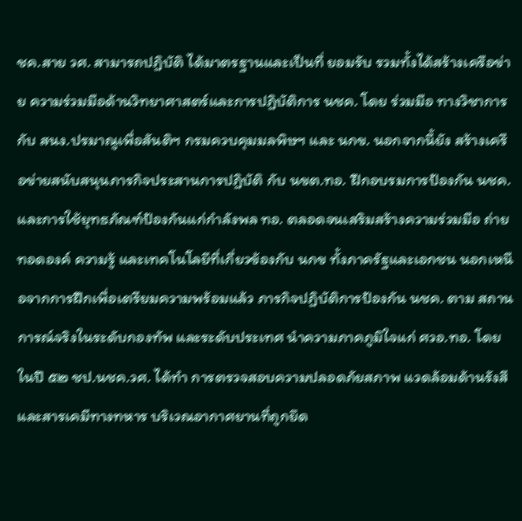ชค.สาย วศ. สามารถปฏิบัติ ได้มาตรฐานและเป็นที่ ยอมรับ รวมทั้งได้สร้างเครือข่าย ความร่วมมือด้านวิทยาศาสตร์และการปฏิบัติการ นชค. โดย ร่วมมือ ทางวิชาการกับ สนง.ปรมาณูเพื่อสันติฯ กรมควบคุมมลพิษฯ และ นกข. นอกจากนี้ยัง สร้างเครือข่ายสนับสนุนภารกิจประสานการปฏิบัติ กับ นขต.ทอ. ฝึกอบรมการป้องกัน นชค. และการใช้ยุทธภัณฑ์ป้องกันแก่กําลังพล ทอ. ตลอดจนเสริมสร้างความร่วมมือ ถ่ายทอดองค์ ความรู้ และเทคโนโลยีที่เกี่ยวข้องกับ นกข ทั้งภาครัฐและเอกชน นอกเหนือจากการฝึกเพื่อเตรียมความพร้อมแล้ว ภารกิจปฏิบัติการป้องกัน นชค. ตาม สถานการณ์จริงในระดับกองทัพ และระดับประเทศ นําความภาคภูมิใจแก่ ศวอ.ทอ. โดยในปี ๕๒ ชป.นชค.วศ. ได้ทำ การตรวจสอบความปลอดภัยสภาพ แวดล้อมด้านรังสีและสารเคมีทางทหาร บริเวณอากาศยานที่ถูกยึด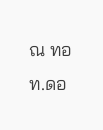ณ ทอท.ดอ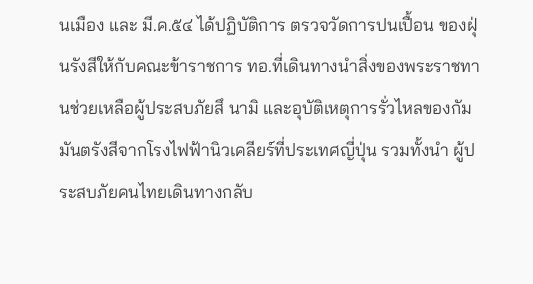นเมือง และ มี.ค.๕๔ ได้ปฏิบัติการ ตรวจวัดการปนเปื้อน ของฝุ่นรังสีให้กับคณะข้าราชการ ทอ.ที่เดินทางนําสิ่งของพระราชทานช่วยเหลือผู้ประสบภัยสึ นามิ และอุบัติเหตุการรั่วไหลของกัมมันตรังสีจากโรงไฟฟ้านิวเคลียร์ที่ประเทศญี่ปุ่น รวมทั้งนํา ผู้ประสบภัยคนไทยเดินทางกลับ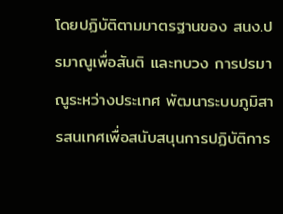โดยปฏิบัติตามมาตรฐานของ สนง.ปรมาณูเพื่อสันติ และทบวง การปรมาณูระหว่างประเทศ พัฒนาระบบภูมิสารสนเทศเพื่อสนับสนุนการปฏิบัติการ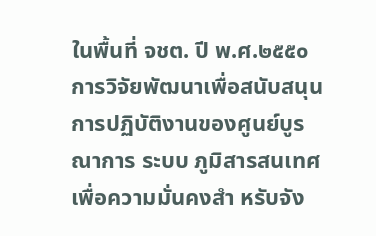ในพื้นที่ จชต. ปี พ.ศ.๒๕๕๐ การวิจัยพัฒนาเพื่อสนับสนุนการปฏิบัติงานของศูนย์บูรณาการ ระบบ ภูมิสารสนเทศเพื่อความมั่นคงสำ หรับจัง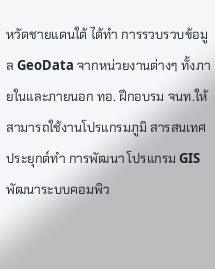หวัดชายแดนใต้ ได้ทำ การรวบรวบข้อมูล GeoData จากหน่วยงานต่างๆ ทั้งภายในและภายนอก ทอ. ฝึกอบรม จนท.ให้สามารถใช้งานโปรแกรมภูมิ สารสนเทศประยุกต์ทำ การพัฒนา โปรแกรม GIS พัฒนาระบบคอมพิว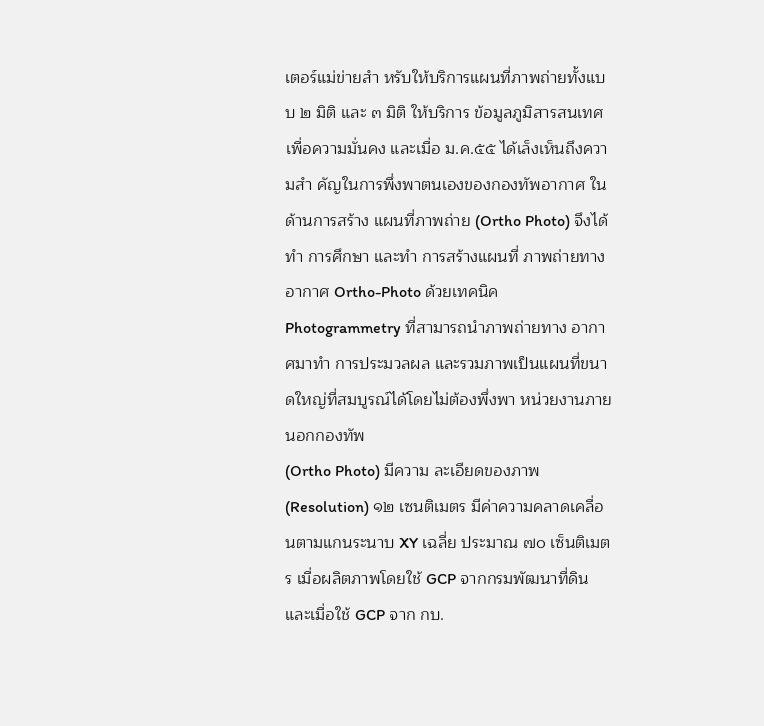เตอร์แม่ข่ายสำ หรับให้บริการแผนที่ภาพถ่ายทั้งแบบ ๒ มิติ และ ๓ มิติ ให้บริการ ข้อมูลภูมิสารสนเทศเพื่อความมั่นคง และเมื่อ ม.ค.๕๕ ได้เล็งเห็นถึงความสำ คัญในการพึ่งพาตนเองของกองทัพอากาศ ในด้านการสร้าง แผนที่ภาพถ่าย (Ortho Photo) จึงได้ทำ การศึกษา และทำ การสร้างแผนที่ ภาพถ่ายทางอากาศ Ortho-Photo ด้วยเทคนิค Photogrammetry ที่สามารถนําภาพถ่ายทาง อากาศมาทำ การประมวลผล และรวมภาพเป็นแผนที่ขนาดใหญ่ที่สมบูรณ์ได้โดยไม่ต้องพึ่งพา หน่วยงานภายนอกกองทัพ
(Ortho Photo) มีความ ละเอียดของภาพ (Resolution) ๑๒ เซนติเมตร มีค่าความคลาดเคลื่อนตามแกนระนาบ XY เฉลี่ย ประมาณ ๗๐ เซ็นติเมตร เมื่อผลิตภาพโดยใช้ GCP จากกรมพัฒนาที่ดิน และเมื่อใช้ GCP จาก กบ.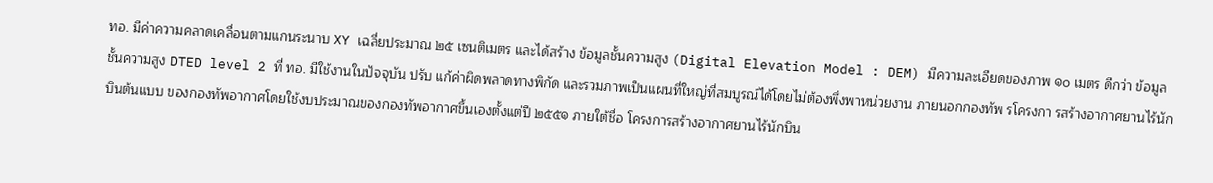ทอ. มีค่าความคลาดเคลื่อนตามแกนระนาบ XY เฉลี่ยประมาณ ๒๕ เซนติเมตร และได้สร้าง ข้อมูลชั้นความสูง (Digital Elevation Model : DEM) มีความละเอียดของภาพ ๑๐ เมตร ดีกว่า ข้อมูลชั้นความสูง DTED level 2 ที่ ทอ. มีใช้งานในปัจจุบัน ปรับ แก้ค่าผิดพลาดทางพิกัด และรวมภาพเป็นแผนที่ใหญ่ที่สมบูรณ์ได้โดยไม่ต้องพึ่งพาหน่วยงาน ภายนอกกองทัพ รโครงกา รสร้างอากาศยานไร้นักบินต้นแบบ ของกองทัพอากาศโดยใช้งบประมาณของกองทัพอากาศขึ้นเองตั้งแต่ปี ๒๕๕๑ ภายใต้ชื่อ โครงการสร้างอากาศยานไร้นักบิน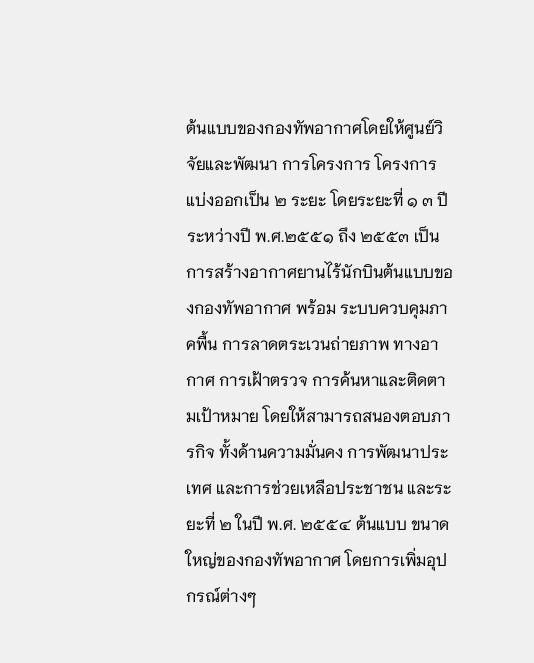ต้นแบบของกองทัพอากาศโดยให้ศูนย์วิจัยและพัฒนา การโครงการ โครงการแบ่งออกเป็น ๒ ระยะ โดยระยะที่ ๑ ๓ ปี ระหว่างปี พ.ศ.๒๕๕๑ ถึง ๒๕๕๓ เป็นการสร้างอากาศยานไร้นักบินต้นแบบของกองทัพอากาศ พร้อม ระบบควบคุมภาคพื้น การลาดตระเวนถ่ายภาพ ทางอากาศ การเฝ้าตรวจ การค้นหาและติดตามเป้าหมาย โดยให้สามารถสนองตอบภารกิจ ทั้งด้านความมั่นคง การพัฒนาประเทศ และการช่วยเหลือประชาชน และระยะที่ ๒ ในปี พ.ศ. ๒๕๕๔ ต้นแบบ ขนาดใหญ่ของกองทัพอากาศ โดยการเพิ่มอุปกรณ์ต่างๆ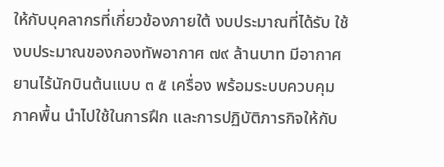ให้กับบุคลากรที่เกี่ยวข้องภายใต้ งบประมาณที่ได้รับ ใช้งบประมาณของกองทัพอากาศ ๗๙ ล้านบาท มีอากาศยานไร้นักบินต้นแบบ ๓ ๕ เครื่อง พร้อมระบบควบคุมภาคพื้น นําไปใช้ในการฝึก และการปฏิบัติภารกิจให้กับ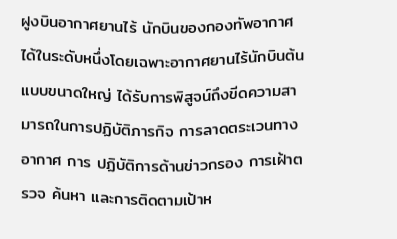ฝูงบินอากาศยานไร้ นักบินของกองทัพอากาศได้ในระดับหนึ่งโดยเฉพาะอากาศยานไร้นักบินต้นแบบขนาดใหญ่ ได้รับการพิสูจน์ถึงขีดความสามารถในการปฏิบัติภารกิจ การลาดตระเวนทางอากาศ การ ปฏิบัติการด้านข่าวกรอง การเฝ้าตรวจ ค้นหา และการติดตามเป้าห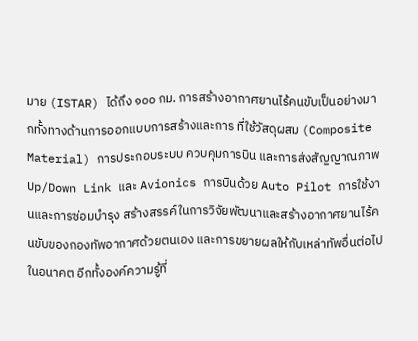มาย (ISTAR) ได้ถึง ๑๐๐ กม. การสร้างอากาศยานไร้คนขับเป็นอย่างมากทั้งทางด้านการออกแบบการสร้างและการ ที่ใช้วัสดุผสม (Composite Material) การประกอบระบบ ควบคุมการบิน และการส่งสัญญาณภาพ Up/Down Link และ Avionics การบินด้วย Auto Pilot การใช้งานและการซ่อมบํารุง สร้างสรรค์ในการวิจัยพัฒนาและสร้างอากาศยานไร้คนขับของกองทัพอากาศด้วยตนเอง และการขยายผลให้กับเหล่าทัพอื่นต่อไปในอนาคต อีกทั้งองค์ความรู้ที่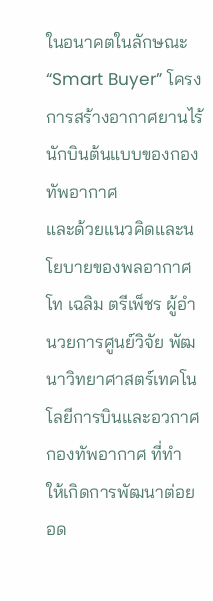ในอนาคตในลักษณะ “Smart Buyer” โครงการสร้างอากาศยานไร้นักบินต้นแบบของกองทัพอากาศ
และด้วยแนวคิดและนโยบายของพลอากาศโท เฉลิม ตรีเพ็ชร ผู้อำ นวยการศูนย์วิจัย พัฒนาวิทยาศาสตร์เทคโนโลยีการบินและอวกาศกองทัพอากาศ ที่ทำ ให้เกิดการพัฒนาต่อย อด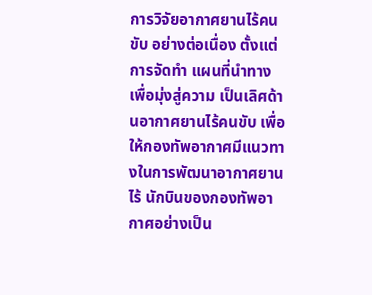การวิจัยอากาศยานไร้คนขับ อย่างต่อเนื่อง ตั้งแต่การจัดทำ แผนที่นําทางเพื่อมุ่งสู่ความ เป็นเลิศด้านอากาศยานไร้คนขับ เพื่อให้กองทัพอากาศมีแนวทางในการพัฒนาอากาศยานไร้ นักบินของกองทัพอากาศอย่างเป็น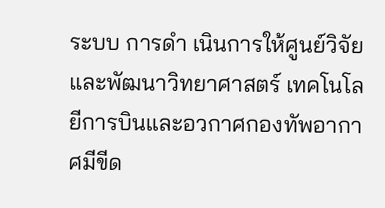ระบบ การดำ เนินการให้ศูนย์วิจัยและพัฒนาวิทยาศาสตร์ เทคโนโลยีการบินและอวกาศกองทัพอากาศมีขีด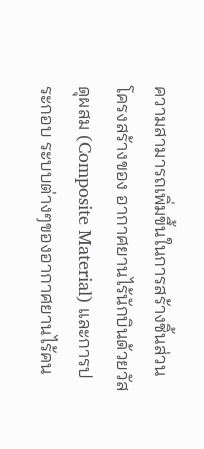ความสามารถเพิ่มขึ้นในการสร้างชิ้นส่วน โครงสร้างของ อากาศยานไร้นักบินด้วยวัสดุผสม (Composite Material) และการประกอบ ระบบต่างๆของอากาศยานไร้คน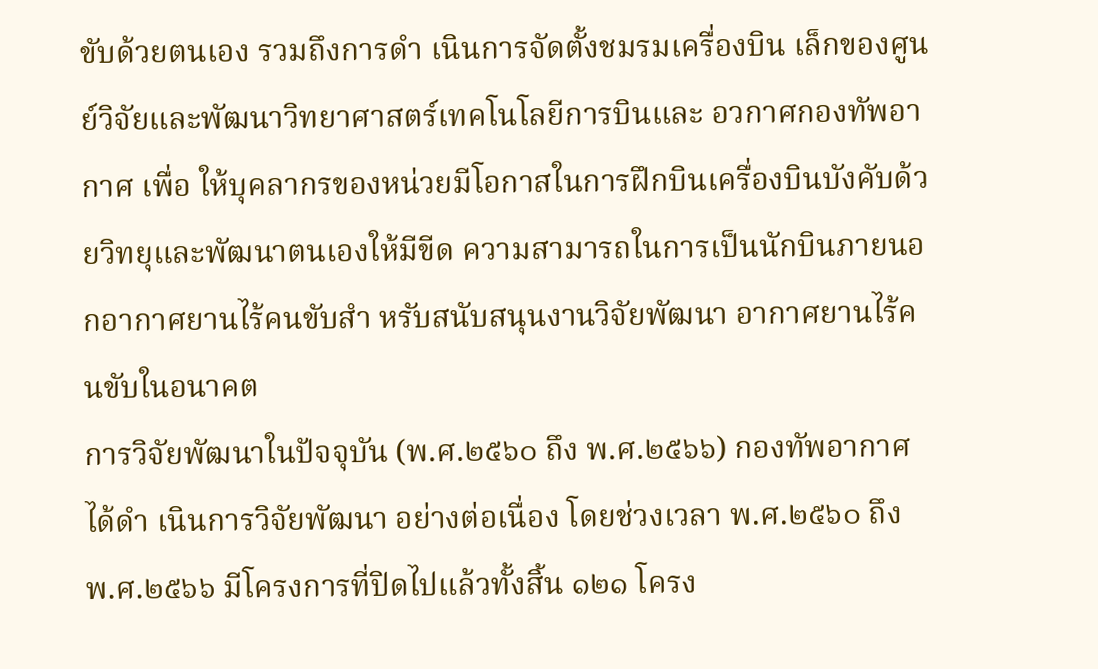ขับด้วยตนเอง รวมถึงการดำ เนินการจัดตั้งชมรมเครื่องบิน เล็กของศูนย์วิจัยและพัฒนาวิทยาศาสตร์เทคโนโลยีการบินและ อวกาศกองทัพอากาศ เพื่อ ให้บุคลากรของหน่วยมีโอกาสในการฝึกบินเครื่องบินบังคับด้วยวิทยุและพัฒนาตนเองให้มีขีด ความสามารถในการเป็นนักบินภายนอกอากาศยานไร้คนขับสำ หรับสนับสนุนงานวิจัยพัฒนา อากาศยานไร้คนขับในอนาคต
การวิจัยพัฒนาในปัจจุบัน (พ.ศ.๒๕๖๐ ถึง พ.ศ.๒๕๖๖) กองทัพอากาศได้ดำ เนินการวิจัยพัฒนา อย่างต่อเนื่อง โดยช่วงเวลา พ.ศ.๒๕๖๐ ถึง พ.ศ.๒๕๖๖ มีโครงการที่ปิดไปแล้วทั้งสิ้น ๑๒๑ โครง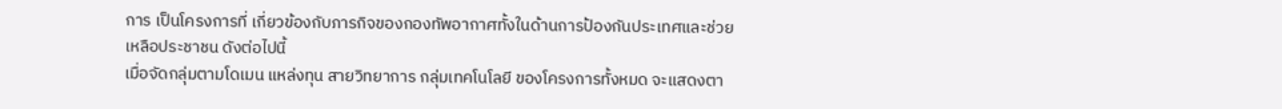การ เป็นโครงการที่ เกี่ยวข้องกับภารกิจของกองทัพอากาศทั้งในด้านการป้องกันประเทศและช่วย เหลือประชาชน ดังต่อไปนี้
เมื่อจัดกลุ่มตามโดเมน แหล่งทุน สายวิทยาการ กลุ่มเทคโนโลยี ของโครงการทั้งหมด จะแสดงตา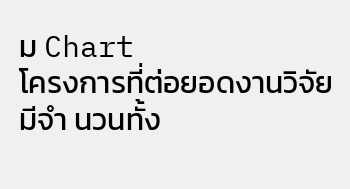ม Chart
โครงการที่ต่อยอดงานวิจัย มีจำ นวนทั้ง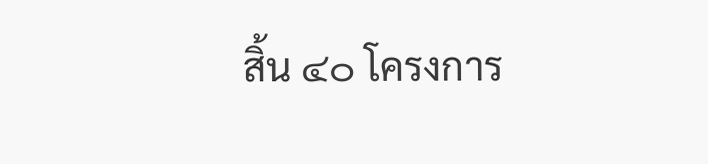สิ้น ๔๐ โครงการ